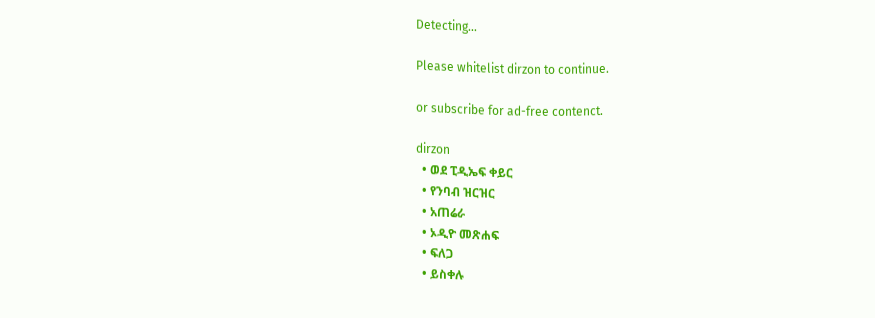Detecting...

Please whitelist dirzon to continue.

or subscribe for ad-free contenct.

dirzon
  • ወደ ፒዲኤፍ ቀይር
  • የንባብ ዝርዝር
  • አጠሬራ
  • ኦዲዮ መጽሐፍ
  • ፍለጋ
  • ይስቀሉ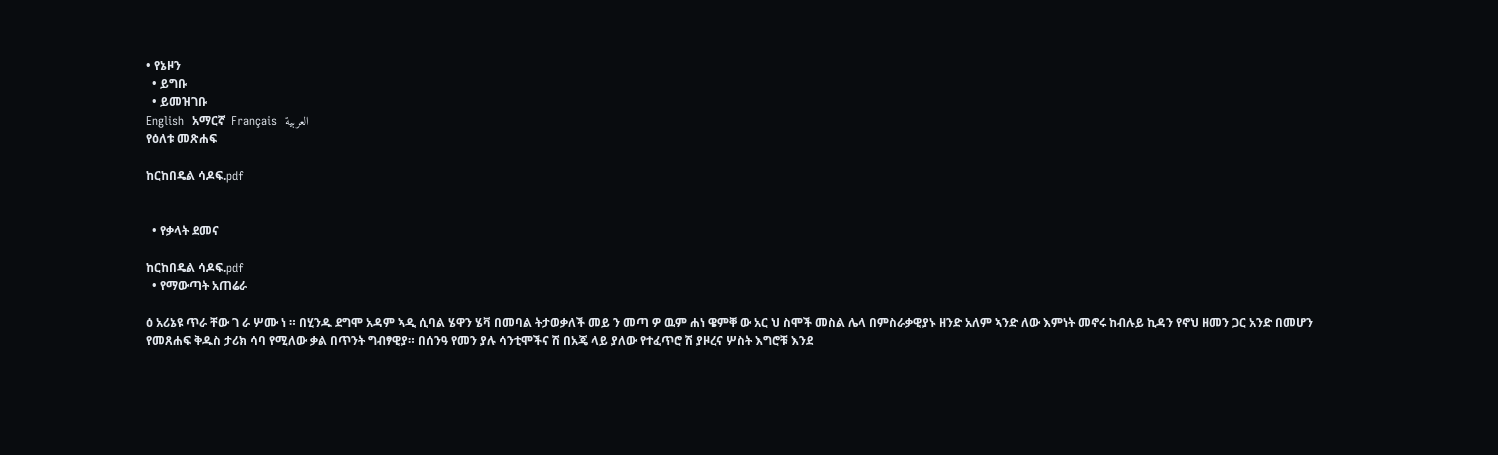• የኔዞን
  • ይግቡ
  • ይመዝገቡ
English  አማርኛ  Français  العربية
የዕለቱ መጽሐፍ

ከርከበዴል ሳዶፍ.pdf


  • የቃላት ደመና

ከርከበዴል ሳዶፍ.pdf
  • የማውጣት አጠሬራ

ዕ አሪኔዩ ጥራ ቸው ገ ራ ሦሙ ነ ። በሂንዱ ደግሞ አዳም ኣዲ ሲባል ሄዋን ሄቫ በመባል ትታወቃለች መይ ን መጣ ዎ ዉም ሐነ ዌምቐ ው አር ህ ስሞች መስል ሌላ በምስራቃዊያኑ ዘንድ አለም ኣንድ ለው እምነት መኖሩ ከብሉይ ኪዳን የኖህ ዘመን ጋር አንድ በመሆን የመጸሐፍ ቅዱስ ታሪክ ሳባ የሚለው ቃል በጥንት ግብፃዊያ። በሰንዓ የመን ያሉ ሳንቲሞችና ሽ በአጄ ላይ ያለው የተፈጥሮ ሽ ያዞረና ሦስት እግሮቹ እንደ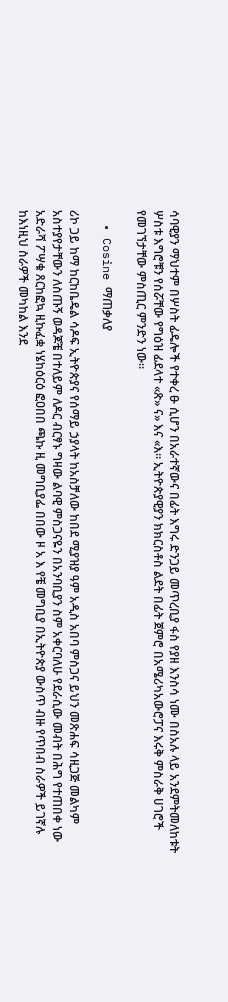ሳባዊያን ማህተም በሦስት ፊዴሎች የተቀረ ፁ ሲሆን በአራተኛውና በፊት እግሩ ድንጋይ መጥረቢያ ፋስ የያዘ እንስሳ ነሙ በስአሉ ላይ አንደምትመለከቱት ሦስቱ እግሮቹን የሰሯቸው የግዕዝ ፊደላተ «ጽ» ና» እና «እ። ኢትዮጵያዊያን ክክርስቶስ ልደት በፊት ጀምሮ በአሜሪካአውሮፓና እሩቅ ምስራቅ ሀገሮች የመገኘታቸው ምስጢር ምንድን ነው።

  • Cosine ማጠቃለያ

ሪኮ ጋይ ከማ ከርከቤዴል ሳዶፍ ኢትዮጵያና የሰማይ ኃያላት ከአስቻለው ከበደ ሚያዝያ ዓም አዲስ አበባ ምስጋና ይህን መጽሐፍ ሳዚጋጅ መልካም አስተያየታቸውን ለስጡኝ ወዳጆቼ በተለይም ለዶር ብርፃኑ ግዛው ልባዊ ምስጋናዬን በአንባቢያን ስም አቀርባለሁ የደራሲው መብት በሕግ የተጠበቀ ነው አድራሻ ፖሣቁ ጸርከፎኳ ዚኩፈቋ ነሄከዕርዕ ፎዐበበ ጫኩ ዚ መግቢያፌ በበው ዞ አ እ የቼ መግቢያ በኢትዮጵያ ውስጥ ብዙ የጥበብ ስራዎች ይገኛሉ ከእነዚህ ስራዎች መካከል እንደ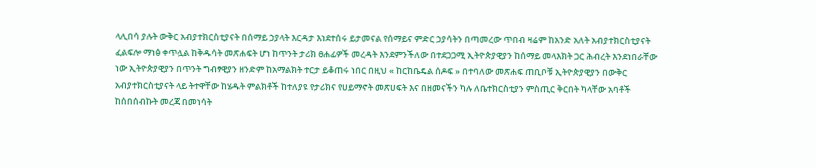ላሊበሳ ያሉት ውቅር አብያተክርስቲያናት በሰማይ ኃያላት እርዳታ እነደተሰሩ ይታመናል የሰማይና ምድር ኃያሳትን በጣመረው ጥበብ ዛሬም ከአንድ አለት አብያተክርስቲያናት ፈልፍሎ ማነፅ ቀጥሏል ከቅዱሳት መጽሐፍት ሆነ ከጥንት ታሪክ ፀሐፊዎች መረዳት እንደምንችለው በተደጋጋሚ ኢትዮጵያዊያን ከሰማይ መላእክት ጋር ሕብረት እንደነበራቸው ነው ኢትዮጵያዊያን በጥንት ግብፃዊያን ዘንድም ከአማልክት ተርታ ይቆጠሩ ነበር በዚህ « ከርከቤዴል ሰዶፍ » በተባለው መጽሐፍ ጠቢቦቹ ኢትዮጵያዊያን በውቅር አብያተክርስቲያናት ላይ ትተዋቸው ከሄዱት ምልክቶች ከተለያዩ የታሪክና የሀይማኖት መጽሀፍት እና በዘመናችን ካሉ ለቤተክርስቲያን ምስጢር ቅርበት ካላቸው አባቶች ከሰበሰብኩት መረጃ በመነሳት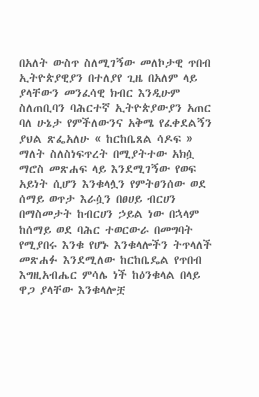በአለት ውስጥ ስለሚገኝው መለኮታዊ ጥበብ ኢትዮጵያዊያን በተለያየ ጊዜ በአለም ላይ ያላቸውን መንፈሳዊ ክብር እንዲሁም ስለጠቢባን ባሕርተኛ ኢትዮጵያውያን አጠር ባለ ሁኔታ የምችለውንና አቅሜ የፈቀደልኝን ያህል ጽፌአለሁ « ከርከቤጸል ሳዶፍ » ማለት ስለስነፍጥረት በሚያትተው አክሷ ማሮስ መጽሐፍ ላይ እንደሚገኝው የወፍ አይነት ሲሆን እንቁላሏን የምትፀንሰው ወደ ሰማይ ወጥታ እራሷን በፀሀይ ብርሀን በማስመታት ከብርሀን ኃይል ነው በኋላም ከሰማይ ወደ ባሕር ተወርውራ በመግባት የሚያበሩ እንቁ የሆኑ እንቁላሎችን ትጥላለች መጽሐፉ እንደሚለው ከርከቤዴል የጥበብ እግዚአብሔር ምሳሌ ነች ከዕንቁላል በላይ ዋጋ ያላቸው እንቁላሎቿ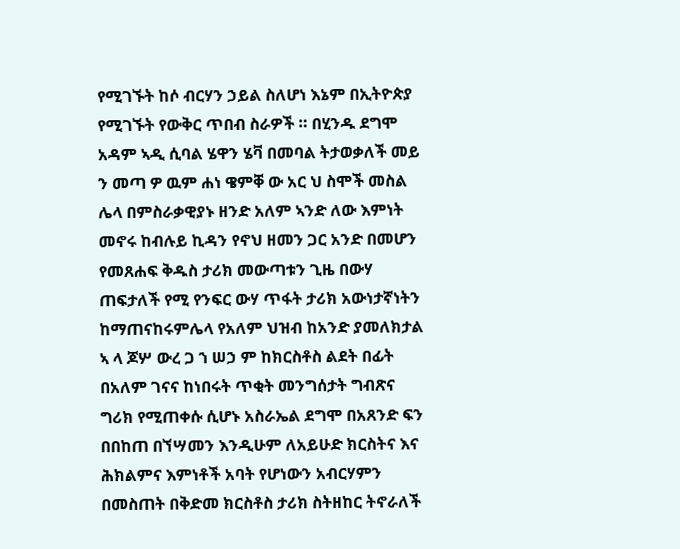የሚገኙት ከሶ ብርሃን ኃይል ስለሆነ እኔም በኢትዮጵያ የሚገኙት የውቅር ጥበብ ስራዎች ። በሂንዱ ደግሞ አዳም ኣዲ ሲባል ሄዋን ሄቫ በመባል ትታወቃለች መይ ን መጣ ዎ ዉም ሐነ ዌምቐ ው አር ህ ስሞች መስል ሌላ በምስራቃዊያኑ ዘንድ አለም ኣንድ ለው እምነት መኖሩ ከብሉይ ኪዳን የኖህ ዘመን ጋር አንድ በመሆን የመጸሐፍ ቅዱስ ታሪክ መውጣቱን ጊዜ በውሃ ጠፍታለች የሚ የንፍር ውሃ ጥፋት ታሪክ አውነታኛነትን ከማጠናከሩምሌላ የአለም ህዝብ ከአንድ ያመለክታል ኣ ላ ጆሦ ውረ ጋ ኀ ሠኃ ም ከክርስቶስ ልደት በፊት በአለም ገናና ከነበሩት ጥቂት መንግሰታት ግብጽና ግሪክ የሚጠቀሱ ሲሆኑ አስራኤል ደግሞ በአጸንድ ፍን በበከጠ በኘሣመን እንዲሁም ለአይሁድ ክርስትና እና ሕክልምና እምነቶች አባት የሆነውን አብርሃምን በመስጠት በቅድመ ክርስቶስ ታሪክ ስትዘከር ትኖራለች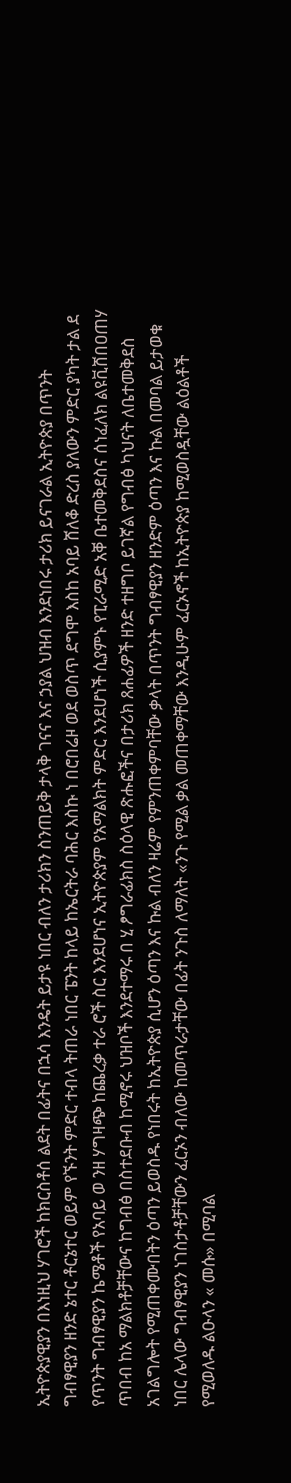ኢትዮጵያዊያን በእነዚህ ሃገሮች ከክርስቶሰ ልደት በፊትና በኋሳ እንዴት ይታዩ ነበር ብለን ታሪክን ስንጠይቅ ታላቅ ገናና እና ኃያል ህዝብ እንደነበሩ ታሪክ ይናገራል ኢትዮጵያ በጥንት ግብፃዊያን ዘንድ ኔተር ቶርኔተር ወይም የኙንት ምድር ተብላ ትጠራ ነበር ፔንት ከላይ ከኤርትራ ባሕር እስኩ ነ በሮበሬዞ ወደ ወስጥ ደግሞ እስከ አባይ ሸለቆ ድረስ ያለውን ምድር ያካት ታል ደ የጥንት ግብፃዊያን ኬሜቶች የአባይ ወ ንዘ ሃግዛጭ ከጨረቃ ተራ ሮች ስር እንደሆነና ኢትዮጵያም የአማልክት ምድር እንደሆነች ሲያምኑ የፒራሚድ አቐ ቤተመቅደስና ሰነፈለክ ልዩቪሸበዐጠሃ ጥበብ ከአ ማልክቶቻቸውና ከግብፅ በስተደቡብ ከሚኖሩ ህዝቦች እንደተማሩ በ ሂ ፆግራፊክስ ስዕላዊ ጽሑፎችና በታሪክ ጸሐፊዎች ዘንድ ተዘግቦ ይገኛል የግብፅ ካህናት ለቤተመቅደስ አገልግሎት የሚጠቀሙበትን ዕጣን ይወስዱ የነበሩት ከኢትዮጵያ ሲሆን ዕጣን እና ኩል ብለን ዛሬም የምንጠቀምባቸው ቃላት በጥንት ግብፃዊያን ዘንድም ዕጣን እና ኩል በመባል ይታወቁ ነበር ሌላው ግብፃዊያን ነገስታቶቻቸውን ፈርኦን ብለው ከመጥራታቸው በፊት ንጉስ ለማለት «ንጉ የሚል ቃል መጠቀማቸው እንዲሁም ፈርኦኖች ከኢትዮጵያ ከሚወስዷቸው ልዕልቶች የሚወለዱ ልዑላን « መሱ» በሚባል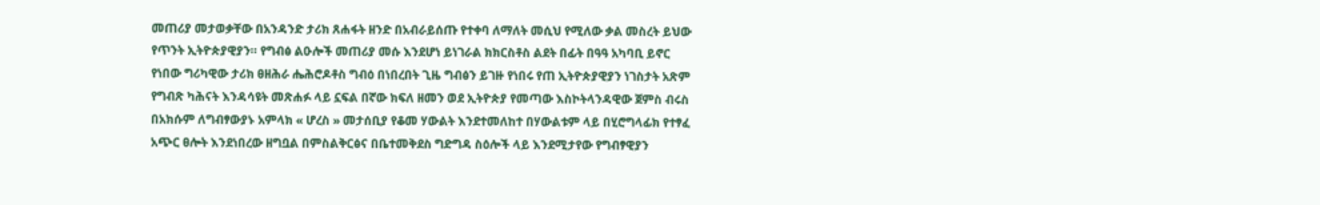መጠሪያ መታወቃቸው በአንዳንድ ታሪክ ጸሐፋት ዘንድ በአብራይሰጡ የተቀባ ለማለት መሲህ የሚለው ቃል መስረት ይህው የጥንት ኢትዮጵያዊያን። የግብፅ ልዑሎች መጠሪያ መሱ እንደሆነ ይነገራል ክክርስቶስ ልደት በፊት በዓዓ አካባቢ ይኖር የነበው ግሪካዊው ታሪክ ፀዘሕራ ሔሕሮዶቶስ ግብዕ በነበረበት ጊዜ ግብፅን ይገዙ የነበሩ የጠ ኢትዮጵያዊያን ነገስታት አጽም የግብጽ ካሕናት እንዳሳዩት መጽሐፉ ላይ ኗፍል በኛው ክፍለ ዘመን ወደ ኢትዮጵያ የመጣው እስኮትላንዳዊው ጀምስ ብሩስ በአክሱም ለግብፃውያኑ አምላክ « ሆረስ » መታሰቢያ የቆመ ሃውልት እንደተመለከተ በሃውልቱም ላይ በሂሮግላፊክ የተፃፈ አጭር ፀሎት እንደነበረው ዘግቧል በምስልቅርፅና በቤተመቅደስ ግድግዳ ስዕሎች ላይ እንደሚታየው የግብፃዊያን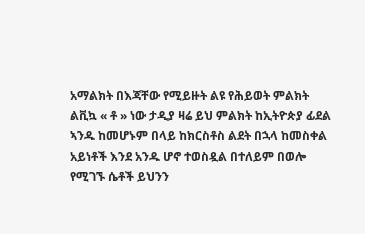አማልክት በእጃቸው የሚይዙት ልዩ የሕይወት ምልክት ልቪኳ « ቶ » ነው ታዲያ ዛሬ ይህ ምልክት ከኢትዮጵያ ፊደል ኣንዱ ከመሆኑም በላይ ከክርስቶስ ልደት በኋላ ከመስቀል አይነቶች እንደ አንዱ ሆኖ ተወስዷል በተለይም በወሎ የሚገኙ ሴቶች ይህንን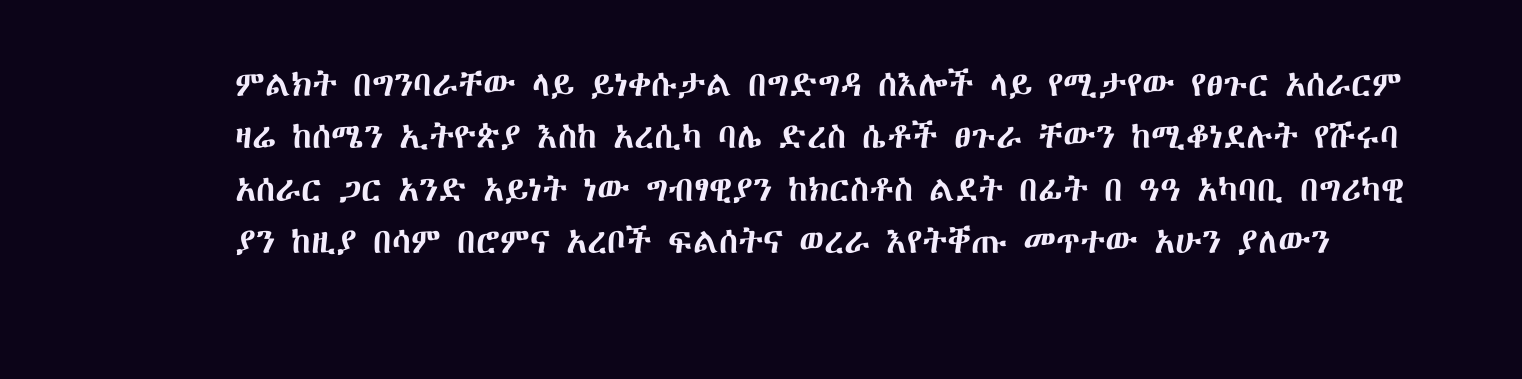ምልክት በግንባራቸው ላይ ይነቀሱታል በግድግዳ ሰእሎች ላይ የሚታየው የፀጉር አሰራርም ዛሬ ከሰሜን ኢትዮጵያ እስከ አረሲካ ባሌ ድረስ ሴቶች ፀጉራ ቸውን ከሚቆነደሉት የሹሩባ አሰራር ጋር አንድ አይነት ነው ግብፃዊያን ከክርስቶስ ልደት በፊት በ ዓዓ አካባቢ በግሪካዊ ያን ከዚያ በሳም በሮምና አረቦች ፍልሰትና ወረራ እየትቐጡ መጥተው አሁን ያለውን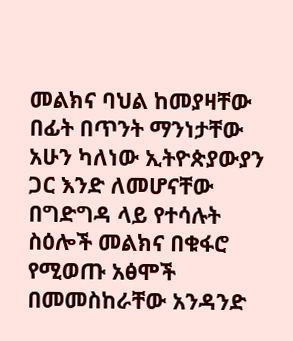መልክና ባህል ከመያዛቸው በፊት በጥንት ማንነታቸው አሁን ካለነው ኢትዮጵያውያን ጋር እንድ ለመሆናቸው በግድግዳ ላይ የተሳሉት ስዕሎች መልክና በቁፋሮ የሚወጡ አፅሞች በመመስከራቸው አንዳንድ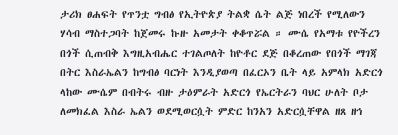ታሪክ ፀሐፍት የጥንቷ ግብፅ የኢትዮጵያ ትልቋ ሴት ልጅ ነበረች የሚለውን ሃሳብ ማስተጋባት ከጀመሩ ኩዙ አመታት ቀቆጥሯል ። ሙሴ የአማቱ የዮችረን በጎች ሲጠብቅ እግዚአብሔር ተገልጦለት ከዮቶር ደጅ በቆረጠው የበጎች ማገጃ በትር እስራኤልን ከግብፅ ባርነት እንዲያወጣ በፈርኦን ቤት ላይ አምላክ አድርጎ ላከው ሙሴም በብትሩ ብዙ ታዕምራት አድርጎ የኤርትራን ባህር ሁለት ቦታ ለመክፈል እስራ ኤልን ወደሚወርሷት ምድር ከንአን አድርሷቸዋል ዘጸ ዘኅ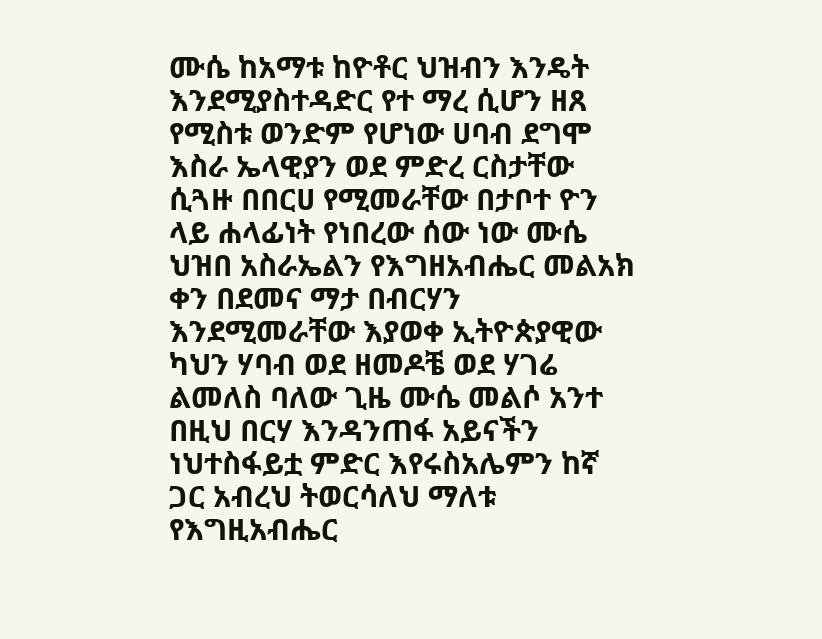ሙሴ ከአማቱ ከዮቶር ህዝብን እንዴት እንደሚያስተዳድር የተ ማረ ሲሆን ዘጸ የሚስቱ ወንድም የሆነው ሀባብ ደግሞ እስራ ኤላዊያን ወደ ምድረ ርስታቸው ሲጓዙ በበርሀ የሚመራቸው በታቦተ ዮን ላይ ሐላፊነት የነበረው ሰው ነው ሙሴ ህዝበ አስራኤልን የእግዘአብሔር መልአክ ቀን በደመና ማታ በብርሃን እንደሚመራቸው እያወቀ ኢትዮጵያዊው ካህን ሃባብ ወደ ዘመዶቼ ወደ ሃገሬ ልመለስ ባለው ጊዜ ሙሴ መልሶ አንተ በዚህ በርሃ እንዳንጠፋ አይናችን ነህተስፋይቷ ምድር እየሩስአሌምን ከኛ ጋር አብረህ ትወርሳለህ ማለቱ የእግዚአብሔር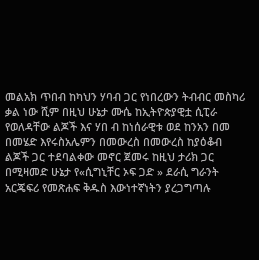መልአክ ጥበብ ከካህን ሃባብ ጋር የነበረውን ትብብር መስካሪ ቃል ነው ሺም በዚህ ሁኔታ ሙሴ ከኢትዮጵያዊቷ ሲፒራ የወለዳቸው ልጆች እና ሃበ ብ ከነሰራዊቱ ወደ ከንአን በመ በመሄድ እየሩስአሌምን በመውረስ በመውረስ ከያዕቆብ ልጆች ጋር ተደባልቀው መኖር ጀመሩ ከዚህ ታሪክ ጋር በሚዛመድ ሁኔታ የ«ሲግኒቸር ኦፍ ጋድ » ደራሲ ግራንት አርጄፍሪ የመጽሐፍ ቅዱስ እውነተኛነትን ያረጋግጣሉ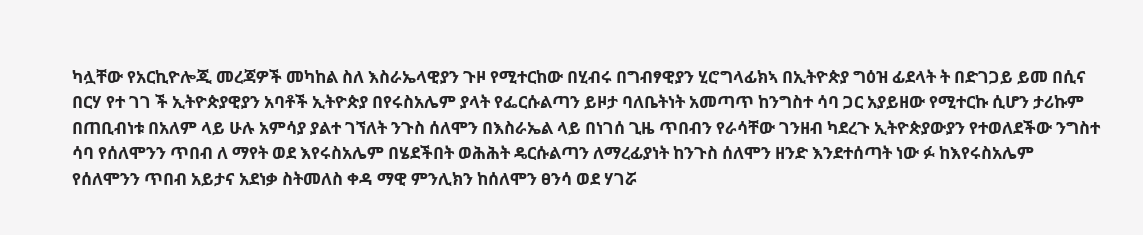ካሏቸው የአርኪዮሎጂ መረጃዎች መካከል ስለ እስራኤላዊያን ጉዞ የሚተርከው በሂብሩ በግብፃዊያን ሂሮግላፊክኣ በኢትዮጵያ ግዕዝ ፊደላት ት በድገጋይ ይመ በሲና በርሃ የተ ገገ ች ኢትዮጵያዊያን አባቶች ኢትዮጵያ በየሩስአሌም ያላት የፌርሱልጣን ይዞታ ባለቤትነት አመጣጥ ከንግስተ ሳባ ጋር አያይዘው የሚተርኩ ሲሆን ታሪኩም በጠቢብነቱ በአለም ላይ ሁሉ አምሳያ ያልተ ገኘለት ንጉስ ሰለሞን በእስራኤል ላይ በነገሰ ጊዜ ጥበብን የራሳቸው ገንዘብ ካደረጉ ኢትዮጵያውያን የተወለደችው ንግስተ ሳባ የሰለሞንን ጥበብ ለ ማየት ወደ እየሩስአሌም በሄደችበት ወሕሕት ዴርሱልጣን ለማረፊያነት ከንጉስ ሰለሞን ዘንድ እንደተሰጣት ነው ፉ ከእየሩስአሌም የሰለሞንን ጥበብ አይታና አደነቃ ስትመለስ ቀዳ ማዊ ምንሊክን ከሰለሞን ፀንሳ ወደ ሃገሯ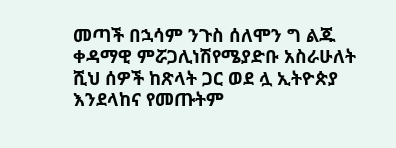መጣች በኋሳም ንጉስ ሰለሞን ግ ልጁ ቀዳማዊ ምሯጋሊነሽየሜያድቡ አስራሁለት ሺህ ሰዎች ከጽላት ጋር ወደ ሏ ኢትዮጵያ እንደላከና የመጡትም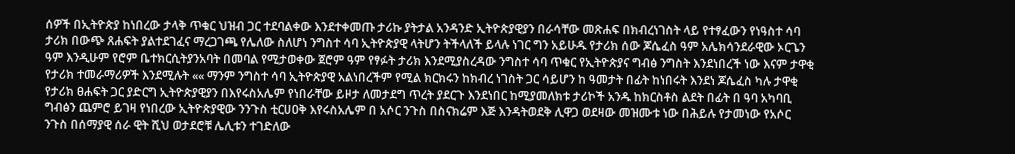ሰዎች በኢትዮጵያ ከነበረው ታላቅ ጥቁር ህዝብ ጋር ተደባልቀው እንደተቀመጡ ታሪኩ ያትታል አንዳንድ ኢትዮጵያዊያን በራሳቸው መጽሐፍ በክብረነገስት ላይ የተፃፈውን የነዓስተ ሳባ ታሪክ በውጭ ጸሐፍት ያልተደገፈና ማረጋገጫ የሌለው ስለሆነ ንግስተ ሳባ ኢትዮጵያዊ ላትሆን ትችላለች ይላሉ ነገር ግን አይሁዱ የታሪክ ሰው ጆሴፈስ ዓም አሌክሳንደራዊው ኦርጌን ዓም እንዲሁም የሮም ቤተክርሲትያንአባት በመባል የሚታወቀው ጀሮም ዓም የፃፉት ታሪክ እንደሚያስረዳው ንግስተ ሳባ ጥቁር የኢትዮጵያና ግብፅ ንግስት እንደነበረች ነው እናም ታዋቂ የታሪክ ተመራማሪዎች እንደሚሉት «« ማንም ንግስተ ሳባ ኢትዮጵያዊ አልነበረችም የሚል ክርክሩን ከክብረ ነገስት ጋር ሳይሆን ከ ዓመታት በፊት ከነበሩት እንደነ ጆሴፈስ ካሉ ታዋቂ የታሪክ ፀሐፍት ጋር ያድርግ ኢትዮጵያዊያን በእየሩስአሌም የነበራቸው ይዞታ ለመታደግ ጥረት ያደርጉ እንደነበር ከሚያመለክቱ ታሪኮች አንዱ ከክርስቶስ ልደት በፊት በ ዓባ አካባቢ ግብፅን ጨምሮ ይገዛ የነበረው ኢትዮጵያዊው ንንጉስ ቲርሀዐቅ እየሩስአሌም በ አሶር ንጉስ በስናክሬም እጅ እንዳትወደቅ ሊዋጋ ወደዛው መዝሙቱ ነው በሕይሉ የታመነው የአሶር ንጉስ በሰማያዊ ሰራ ዊት ሺህ ወታደሮቹ ሌሊቱን ተገድለው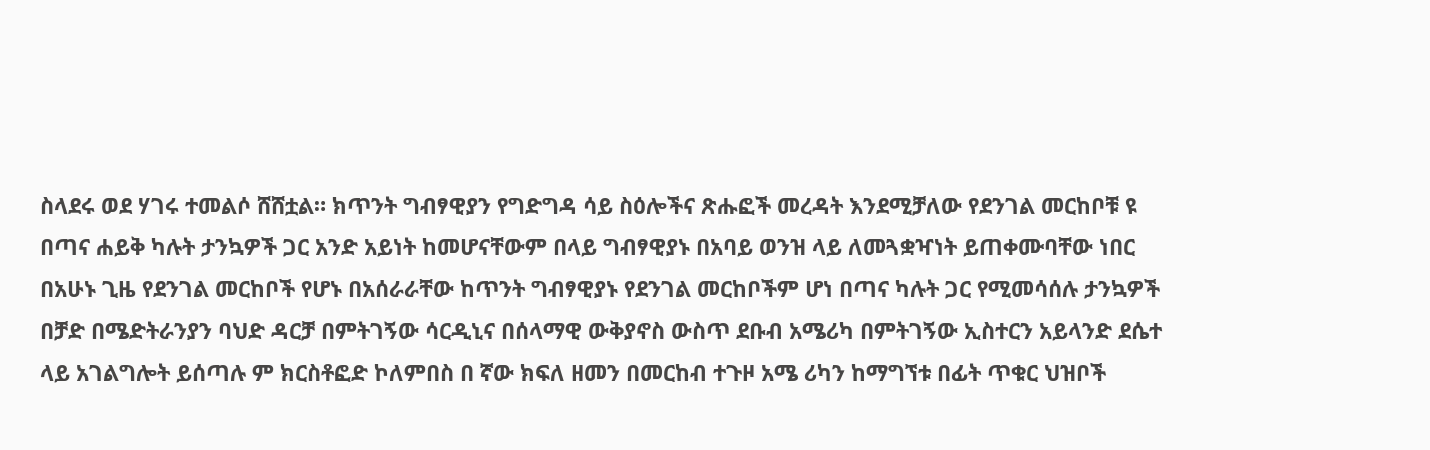ስላደሩ ወደ ሃገሩ ተመልሶ ሸሸቷል። ክጥንት ግብፃዊያን የግድግዳ ሳይ ስዕሎችና ጽሑፎች መረዳት እንደሚቻለው የደንገል መርከቦቹ ዩ በጣና ሐይቅ ካሉት ታንኳዎች ጋር አንድ አይነት ከመሆናቸውም በላይ ግብፃዊያኑ በአባይ ወንዝ ላይ ለመጓቋዣነት ይጠቀሙባቸው ነበር በአሁኑ ጊዜ የደንገል መርከቦች የሆኑ በአሰራራቸው ከጥንት ግብፃዊያኑ የደንገል መርከቦችም ሆነ በጣና ካሉት ጋር የሚመሳሰሉ ታንኳዎች በቻድ በሜድትራንያን ባህድ ዳርቻ በምትገኝው ሳርዲኒና በሰላማዊ ውቅያኖስ ውስጥ ደቡብ አሜሪካ በምትገኝው ኢስተርን አይላንድ ደሴተ ላይ አገልግሎት ይሰጣሉ ም ክርስቶፎድ ኮለምበስ በ ኛው ክፍለ ዘመን በመርከብ ተጉዞ አሜ ሪካን ከማግኘቱ በፊት ጥቁር ህዝቦች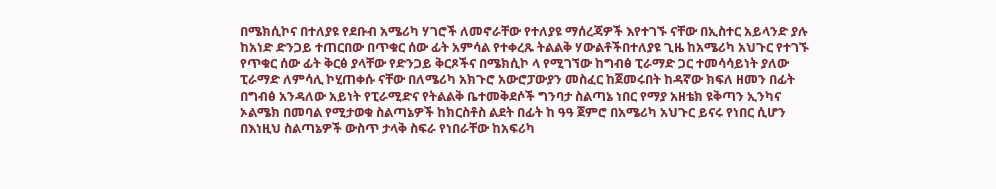በሜክሲኮና በተለያዩ የደቡብ አሜሪካ ሃገሮች ለመኖራቸው የተለያዩ ማሰረጃዎች እየተገኙ ናቸው በኢስተር አይላንድ ያሉ ከአነድ ድንጋይ ተጠርበው በጥቁር ሰው ፊት አምሳል የተቀረጹ ትልልቅ ሃውልቶችበተለያዩ ጊዜ ከአሜሪካ አህጉር የተገኙ የጥቁር ሰው ፊት ቅርፅ ያላቸው የድንጋይ ቅርጾችና በሜክሲኮ ላ የሚገኘው ከግብፅ ፒራማድ ጋር ተመሳሳይነት ያለው ፒራማድ ለምሳሊ ኮሂጠቀሱ ናቸው በለሜሪካ አክጉሮ አውሮፓውያን መስፈር ከጀመሩበት ከዳኛው ክፍለ ዘመን በፊት በግብፅ አንዳለው አይነት የፒራሚድና የትልልቅ ቤተመቅደሶች ግንባታ ስልጣኔ ነበር የማያ አዘቴክ ዩቅጣን ኢንካና ኦልሜክ በመባል የሚታወቁ ስልጣኔዎች ከክርስቶስ ልደት በፊት ከ ዓዓ ጀምሮ በአሜሪካ አህጉር ይናሩ የነበር ሲሆን በእነዚህ ስልጣኔዎች ውስጥ ታላቅ ስፍራ የነበራቸው ከአፍሪካ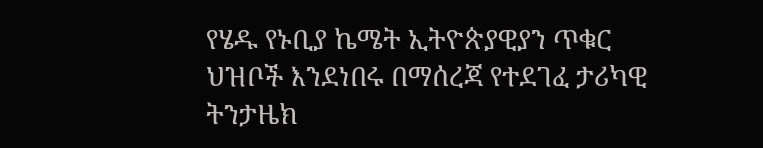የሄዱ የኑቢያ ኬሜት ኢትዮጵያዊያን ጥቁር ህዝቦች እንደነበሩ በማሰረጃ የተደገፈ ታሪካዊ ትንታዜክ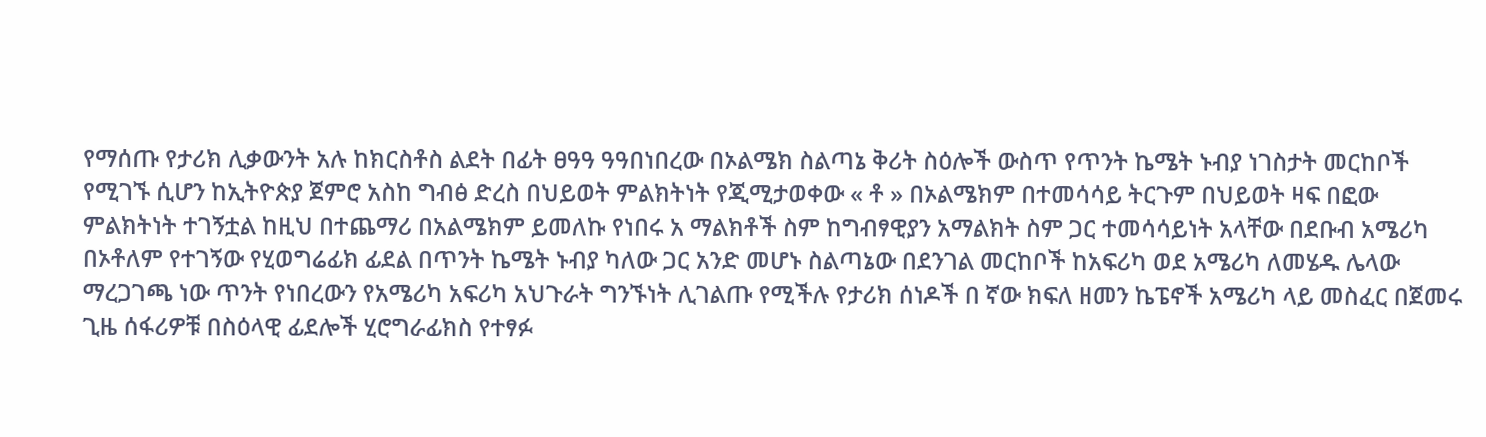የማሰጡ የታሪክ ሊቃውንት አሉ ከክርስቶስ ልደት በፊት ፀዓዓ ዓዓበነበረው በኦልሜክ ስልጣኔ ቅሪት ስዕሎች ውስጥ የጥንት ኬሜት ኑብያ ነገስታት መርከቦች የሚገኙ ሲሆን ከኢትዮጵያ ጀምሮ አስከ ግብፅ ድረስ በህይወት ምልክትነት የጂሚታወቀው « ቶ » በኦልሜክም በተመሳሳይ ትርጉም በህይወት ዛፍ በፎው ምልክትነት ተገኝቷል ከዚህ በተጨማሪ በአልሜክም ይመለኩ የነበሩ አ ማልክቶች ስም ከግብፃዊያን አማልክት ስም ጋር ተመሳሳይነት አላቸው በደቡብ አሜሪካ በኦቶለም የተገኝው የሂወግሬፊክ ፊደል በጥንት ኬሜት ኑብያ ካለው ጋር አንድ መሆኑ ስልጣኔው በደንገል መርከቦች ከአፍሪካ ወደ አሜሪካ ለመሄዱ ሌላው ማረጋገጫ ነው ጥንት የነበረውን የአሜሪካ አፍሪካ አህጉራት ግንኙነት ሊገልጡ የሚችሉ የታሪክ ሰነዶች በ ኛው ክፍለ ዘመን ኬፔኖች አሜሪካ ላይ መስፈር በጀመሩ ጊዜ ሰፋሪዎቹ በስዕላዊ ፊደሎች ሂሮግራፊክስ የተፃፉ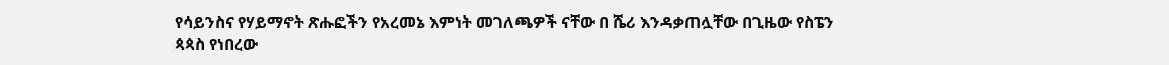የሳይንስና የሃይማኖት ጽሑፎችን የአረመኔ እምነት መገለጫዎች ናቸው በ ሼሪ እንዳቃጠሏቸው በጊዜው የስፔን ጳጳስ የነበረው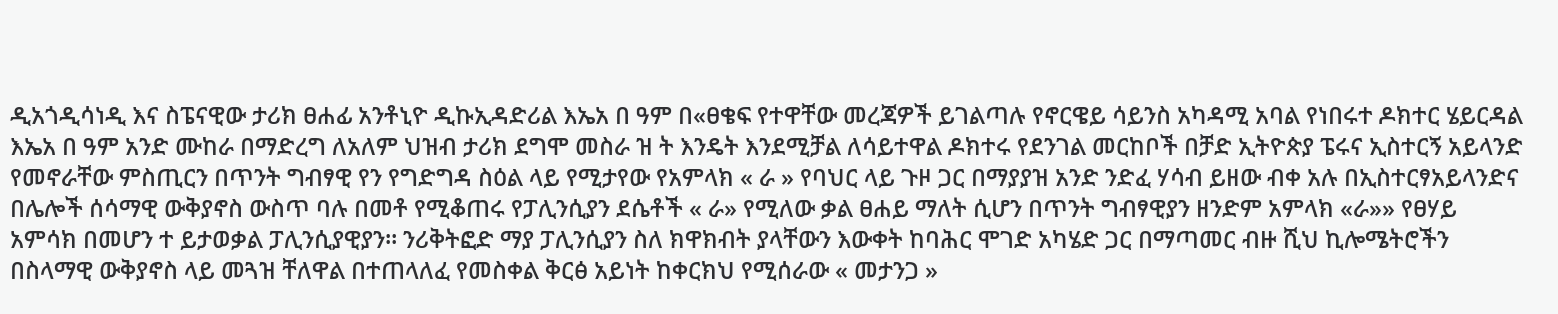ዲአጎዲሳነዲ እና ስፔናዊው ታሪክ ፀሐፊ አንቶኒዮ ዲኩኢዳድሪል እኤአ በ ዓም በ«ፀቄፍ የተዋቸው መረጃዎች ይገልጣሉ የኖርዌይ ሳይንስ አካዳሚ አባል የነበሩተ ዶክተር ሄይርዳል እኤአ በ ዓም አንድ ሙከራ በማድረግ ለአለም ህዝብ ታሪክ ደግሞ መስራ ዝ ት እንዴት እንደሚቻል ለሳይተዋል ዶክተሩ የደንገል መርከቦች በቻድ ኢትዮጵያ ፔሩና ኢስተርኝ አይላንድ የመኖራቸው ምስጢርን በጥንት ግብፃዊ የን የግድግዳ ስዕል ላይ የሚታየው የአምላክ « ራ » የባህር ላይ ጉዞ ጋር በማያያዝ አንድ ንድፈ ሃሳብ ይዘው ብቀ አሉ በኢስተርፃአይላንድና በሌሎች ሰሳማዊ ውቅያኖስ ውስጥ ባሉ በመቶ የሚቆጠሩ የፓሊንሲያን ደሴቶች « ራ» የሚለው ቃል ፀሐይ ማለት ሲሆን በጥንት ግብፃዊያን ዘንድም አምላክ «ራ»» የፀሃይ አምሳክ በመሆን ተ ይታወቃል ፓሊንሲያዊያን። ንሪቅትፎድ ማያ ፓሊንሲያን ስለ ክዋክብት ያላቸውን እውቀት ከባሕር ሞገድ አካሄድ ጋር በማጣመር ብዙ ሺህ ኪሎሜትሮችን በስላማዊ ውቅያኖስ ላይ መጓዝ ቸለዋል በተጠላለፈ የመስቀል ቅርፅ አይነት ከቀርክህ የሚሰራው « መታንጋ »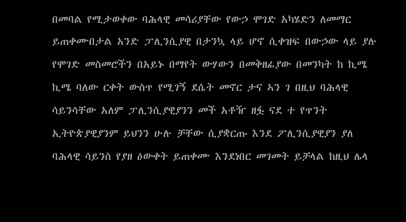በመባል የሚታወቀው ባሕላዊ መሳሪያቸው የውኃ ሞገድ አካሄድን ለመማር ይጠቀሙበታል አንድ ፓሊንሲያዊ በታንኳ ላይ ሆኖ ሲቀዝፍ በውኃው ላይ ያሉ የሞገድ መስመሮችን በአይኑ በማየት ውሃውን በመቅዘፊያው በመንካት ከ ኪሜ ኪሜ ባለው ርቀት ውስጥ የሚገኝ ደሴት መኖር ታና ኣን ገ በዚህ ባሕላዊ ሳይንሳቸው አለም ፓሊንሲያዊያንን መች አቶዥ ዘፏ ናደ ተ የጥንት ኢትዮጵያዊያንም ይህንን ሁሉ ቻቸው ሲያቋርጡ እንደ ፖሊንሲያዊያን ያለ ባሕላዊ ሳይንስ የያዘ ዕውቀት ይጠቀሙ እንደነበር መገመት ይቻላል ከዚህ ሌላ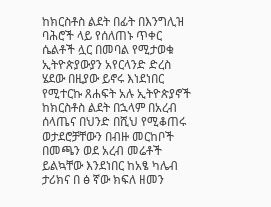ከክርስቶስ ልደት በፊት በእንግሊዝ ባሕሮች ላይ የሰለጠኑ ጥቀር ሴልቶች ሏር በመባል የሚታወቁ ኢትዮጵያውያን አየርላንድ ድረስ ሄደው በዚያው ይኖሩ እነደነበር የሚተርኩ ጸሐፍት አሉ ኢትዮጵያኖች ከክርስቶስ ልደት በኋላም በአረብ ሰላጤና በህንድ በሺህ የሚቆጠሩ ወታደሮቻቸውን በብዙ መርከቦች በመጫን ወደ አረብ መሬቶች ይልኳቸው እንደነበር ከአፄ ካሌብ ታሪክና በ ፅ ኛው ክፍለ ዘመን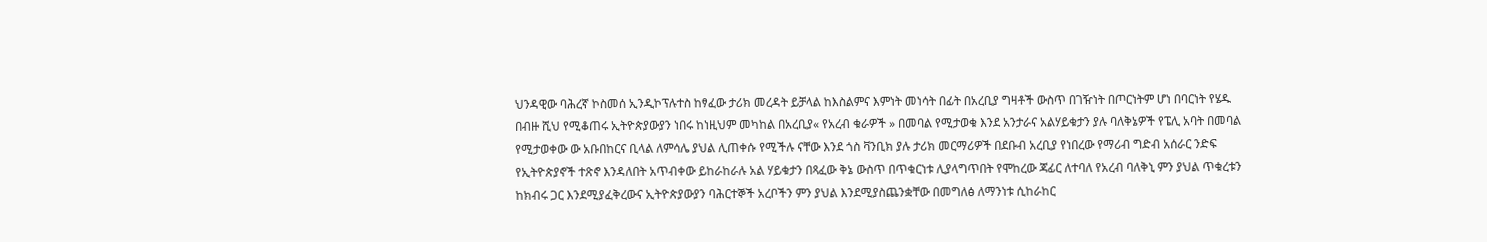ህንዳዊው ባሕረኛ ኮስመሰ ኢንዲኮፕሉተስ ከፃፈው ታሪክ መረዳት ይቻላል ከእስልምና እምነት መነሳት በፊት በአረቢያ ግዛቶች ውስጥ በገዥነት በጦርነትም ሆነ በባርነት የሄዱ በብዙ ሺህ የሚቆጠሩ ኢትዮጵያውያን ነበሩ ከነዚህም መካከል በአረቢያ« የአረብ ቁራዎች » በመባል የሚታወቁ እንደ አንታራና አልሃይቁታን ያሉ ባለቅኔዎች የፔሊ አባት በመባል የሚታወቀው ው አቡበከርና ቢላል ለምሳሌ ያህል ሊጠቀሱ የሚችሉ ናቸው እንደ ጎስ ቫንቢክ ያሉ ታሪክ መርማሪዎች በደቡብ አረቢያ የነበረው የማሪብ ግድብ አሰራር ንድፍ የኢትዮጵያኖች ተጽኖ እንዳለበት አጥብቀው ይከራከራሉ አል ሃይቁታን በጻፈው ቅኔ ውስጥ በጥቁርነቱ ሊያላግጥበት የሞከረው ጃፊር ለተባለ የአረብ ባለቅኒ ምን ያህል ጥቁረቱን ከክብሩ ጋር እንደሚያፈቅረውና ኢትዮጵያውያን ባሕርተኞች አረቦችን ምን ያህል እንደሚያስጨንቋቸው በመግለፅ ለማንነቱ ሲከራከር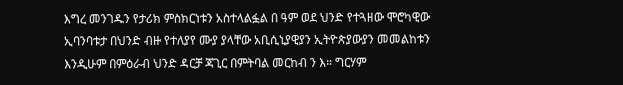እግረ መንገዱን የታሪክ ምስክርነቱን አስተላልፏል በ ዓም ወደ ህንድ የተጓዘው ሞሮካዊው ኢባንባቱታ በህንድ ብዙ የተለያየ ሙያ ያላቸው አቢሲኒያዊያን ኢትዮጵያውያን መመልከቱን እንዲሁም በምዕራብ ህንድ ዳርቻ ጃጊር በምትባል መርከብ ን እ። ግርሃም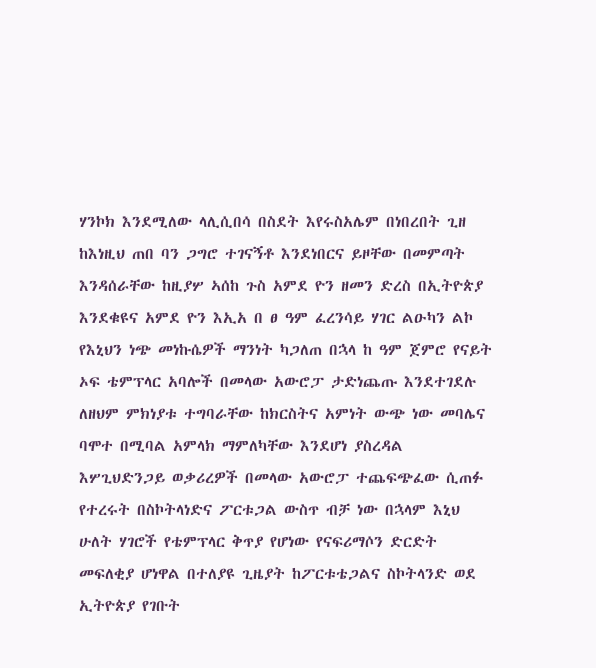ሃንኮክ እንደሚለው ላሊሲበሳ በስደት እየሩስአሌም በነበረበት ጊዘ ከእነዚህ ጠበ ባን ጋግሮ ተገናኝቶ እንደነበርና ይዞቸው በመምጣት እንዳሰራቸው ከዚያሦ ኣሰከ ጉስ አምደ ዮን ዘመን ድረስ በኢትዮጵያ እንደቁዩና አምደ ዮን እኢአ በ ፀ ዓም ፈረንሳይ ሃገር ልዑካን ልኮ የእኒህን ነጭ መነኩሴዎች ማንነት ካጋለጠ በኋላ ከ ዓም ጀምሮ የናይት ኦፍ ቴምፕላር አባሎች በመላው አውሮፓ ታድነጨጡ እንደተገደሉ ለዘህም ምክነያቱ ተግባራቸው ከክርስትና አምነት ውጭ ነው መባሌና ባሞተ በሚባል አምላክ ማምለካቸው እንደሆነ ያስረዳል እሦጊህድንጋይ ወቃሪረዎች በመላው አውሮፓ ተጨፍጭፈው ሲጠፉ የተረሩት በስኮትላነድና ፖርቱጋል ውስጥ ብቻ ነው በኋላም እኒህ ሁለት ሃገሮች የቴምፕላር ቅጥያ የሆነው የናፍሪማሶን ድርድት መፍለቂያ ሆነዋል በተለያዩ ጊዜያት ከፖርቱቴጋልና ስኮትላንድ ወደ ኢትዮጵያ የገቡት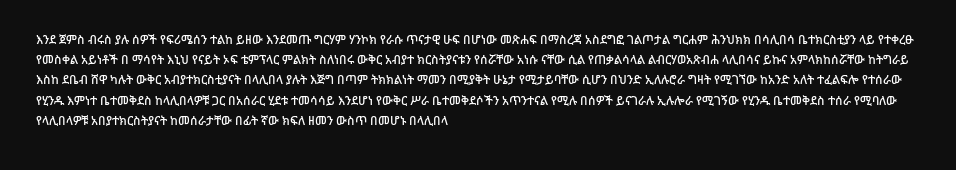እንደ ጀምስ ብሩስ ያሉ ሰዎች የፍሪሜሰን ተልከ ይዘው እንደመጡ ግርሃም ሃንኮክ የራሱ ጥናታዊ ሁፍ በሆነው መጽሐፍ በማስረጃ አስደግፎ ገልጦታል ግርሐም ሕንህክክ በሳሊበሳ ቤተክርስቲያን ላይ የተቀረፁ የመስቀል አይነቶች በ ማሳየት እኒህ የናይት ኦፍ ቴምፕላር ምልክት ስለነበሩ ውቅር አብያተ ክርስትያናቱን የሰሯቸው አነሱ ናቸው ሲል የጠቃልሳላል ልብርሃወአጽብሐ ላሊበሳና ይኩና አምላክከሰሯቸው ከትግራይ እስከ ደቤብ ሸዋ ካሉት ውቅር አብያተክርስቲያናት በላሊበላ ያሉት እጅግ በጣም ትክክልነት ማመን በሚያቅት ሁኔታ የሚታይባቸው ሲሆን በህንድ ኢለሉሮራ ግዛት የሚገኘው ከአንድ አለት ተፈልፍሎ የተሰራው የሂንዱ እምነተ ቤተመቅደስ ከላሊበላዎቹ ጋር በአሰራር ሂደቱ ተመሳሳይ እንደሆነ የውቅር ሥራ ቤተመቅደሶችን አጥንተናል የሚሉ በሰዎች ይናገራሉ ኢሉሎራ የሚገኝው የሂንዱ ቤተመቅደስ ተሰራ የሚባለው የላሊበላዎቹ አበያተክርስትያናት ከመሰራታቸው በፊት ኛው ክፍለ ዘመን ውስጥ በመሆኑ በላሊበላ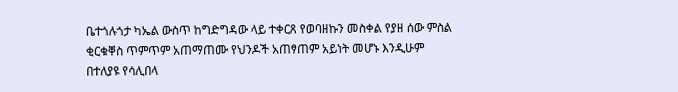ቤተጎሉጎታ ካኤል ውስጥ ከግድግዳው ላይ ተቀርጸ የወባዘኩን መስቀል የያዘ ሰው ምስል ቂርቁቐስ ጥምጥም አጠማጠሙ የህንዶች አጠፃጠም አይነት መሆኑ እንዲሁም በተለያዩ የሳሊበላ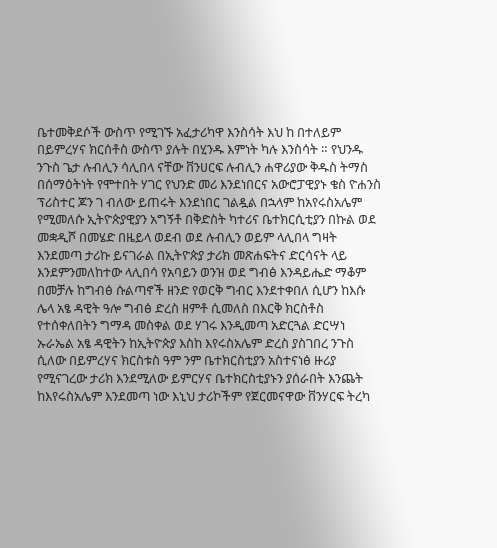ቤተመቅደሶች ውስጥ የሚገኙ አፈታሪካዋ እንስሳት እህ ከ በተለይም በይምረሃና ክርሰቶስ ውስጥ ያሉት በሂንዱ እምነት ካሉ እንስሳት ። የህንዱ ንጉስ ጌታ ሉብሊን ሳሊበላ ናቸው ቨንሀርፍ ሉብሊን ሐዋሪያው ቅዱስ ትማስ በሰማዕትነት የሞተበት ሃገር የህንድ መሪ እንደነበርና አውሮፓዊያኑ ቄስ ዮሐንስ ፕሪስተር ጆን ገ ብለው ይጠሩት እንደነበር ገልዷል በኋላም ከአየሩስአሌም የሚመለሱ ኢትዮጵያዊያን አግኝቶ በቅድስት ካተሪና ቤተክርሲቲያን በኩል ወደ መቋዲሾ በመሄድ በዜይላ ወደብ ወደ ሉብሊን ወይም ላሊበላ ግዛት እንደመጣ ታሪኩ ይናገራል በኢትዮጵያ ታሪክ መጽሐፍትና ድርሳናት ላይ እንደምንመለከተው ላሊበሳ የአባይን ወንዝ ወደ ግብፅ እንዳይሔድ ማቆም በመቻሉ ከግብፅ ሱልጣኖች ዘንድ የወርቅ ግብር እንደተቀበለ ሲሆን ከእሱ ሌላ አፄ ዳዊት ዓሎ ግብፅ ድረስ ዘምቶ ሲመለስ በእርቅ ክርስቶስ የተሰቀለበትን ግማዳ መስቀል ወደ ሃገሩ እንዲመጣ አድርጓል ድርሣነ ኡራኤል አፄ ዳዊትን ከኢትዮጵያ እስከ እየሩስአሌም ድረስ ያስገበረ ንጉስ ሲለው በይምረሃና ክርስቱስ ዓም ንም ቤተክርስቲያን አስተናነፅ ዙሪያ የሚናገረው ታሪክ እንደሚለው ይምርሃና ቤተክርስቲያኑን ያሰራበት እንጨት ከእየሩስአሌም እንደመጣ ነው እኒህ ታሪኮችም የጀርመናዋው ቨንሃርፍ ትረካ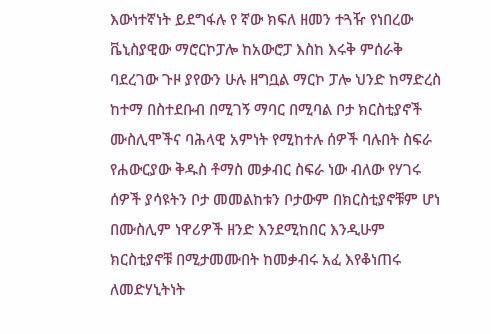እውነተኛነት ይደግፋሉ የ ኛው ክፍለ ዘመን ተጓዥ የነበረው ቬኒስያዊው ማሮርኮፓሎ ከአውሮፓ እስከ እሩቅ ምሰራቅ ባደረገው ጉዞ ያየውን ሁሉ ዘግቧል ማርኮ ፓሎ ህንድ ከማድረስ ከተማ በስተደቡብ በሚገኝ ማባር በሚባል ቦታ ክርስቲያኖች ሙስሊሞችና ባሕላዊ አምነት የሚከተሉ ሰዎች ባሉበት ስፍራ የሐውርያው ቅዱስ ቶማስ መቃብር ስፍራ ነው ብለው የሃገሩ ሰዎች ያሳዩትን ቦታ መመልከቱን ቦታውም በክርስቲያኖቹም ሆነ በሙስሊም ነዋሪዎች ዘንድ እንደሚከበር እንዲሁም ክርስቲያኖቹ በሚታመሙበት ከመቃብሩ አፈ እየቆነጠሩ ለመድሃኒትነት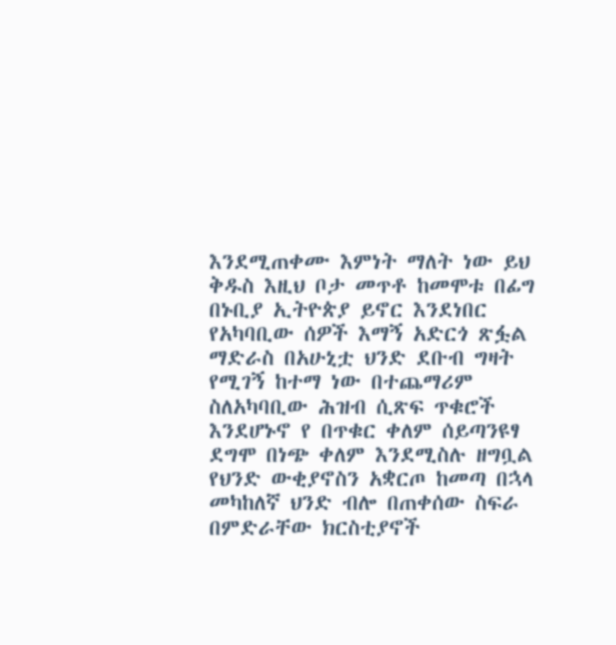እንደሚጠቀሙ እምነት ማለት ነው ይህ ቅዱስ እዚህ ቦታ መጥቶ ከመሞቱ በፊግ በኑቢያ ኢትዮጵያ ይኖር እንደነበር የአካባቢው ሰዎች እማኝ አድርጎ ጽፏል ማድራስ በአሁኒቷ ህንድ ደቡብ ግዛት የሚገኝ ከተማ ነው በተጨማሪም ስለአካባቢው ሕዝብ ሲጽፍ ጥቁሮች እንደሆኑኖ የ በጥቁር ቀለም ሰይጣንዩፃ ደግሞ በነጭ ቀለም እንደሚስሉ ዘግቧል የህንድ ውቂያኖስን አቋርጦ ከመጣ በኋላ መካከለኛ ህንድ ብሎ በጠቀሰው ስፍራ በምድራቸው ክርስቲያኖች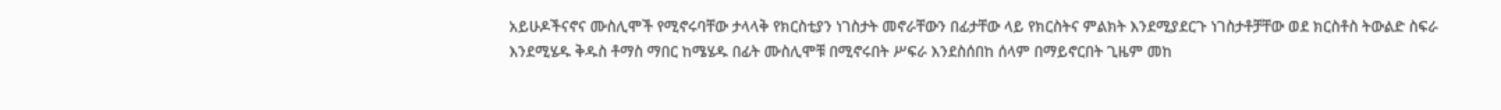አይሁዶችናኖና ሙስሊሞች የሚኖሩባቸው ታላላቅ የክርስቲያን ነገስታት መኖራቸውን በፊታቸው ላይ የክርስትና ምልክት እንደሚያደርጉ ነገስታቶቻቸው ወደ ክርስቶስ ትውልድ ስፍራ እንደሚሄዱ ቅዱስ ቶማስ ማበር ከሜሄዱ በፊት ሙስሊሞቹ በሚኖሩበት ሥፍራ እንደስሰበከ ሰላም በማይኖርበት ጊዜም መከ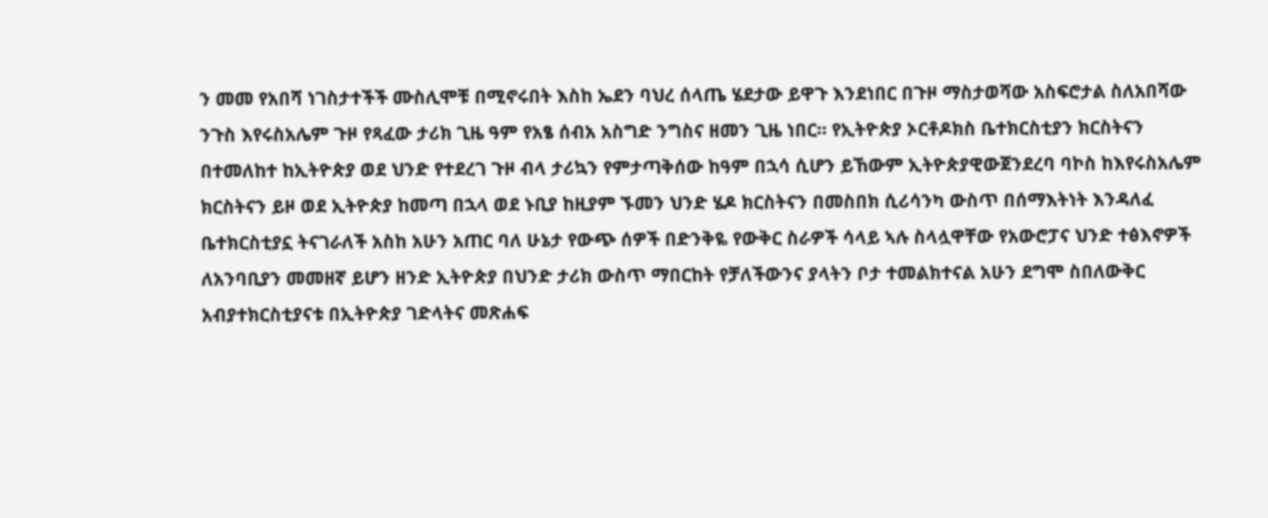ን መመ የአበሻ ነገስታተችች ሙስሊሞቹ በሚኖሩበት እስከ ኤደን ባህረ ሰላጤ ሄደታው ይዋጉ እንደነበር በጉዞ ማስታወሻው አስፍሮታል ስለአበሻው ንጉስ እየሩስአሌም ጉዞ የጻፈው ታሪክ ጊዜ ዓም የአፄ ሰብአ አስግድ ንግስና ዘመን ጊዜ ነበር። የኢትዮጵያ ኦርቶዶክስ ቤተክርስቲያን ክርስትናን በተመለከተ ከኢትዮጵያ ወደ ህንድ የተደረገ ጉዞ ብላ ታሪኳን የምታጣቅሰው ከዓም በኋሳ ሲሆን ይኸውም ኢትዮጵያዊውጀንደረባ ባኮስ ከእየሩስአሌም ክርስትናን ይዞ ወደ ኢትዮጵያ ከመጣ በኋላ ወደ ኑቢያ ከዚያም ኙመን ህንድ ሄዶ ክርስትናን በመስበክ ሲሪሳንካ ውስጥ በሰማእትነት እንዳለፈ ቤተክርስቲያኗ ትናገራለች አስከ አሁን አጠር ባለ ሁኔታ የውጭ ሰዎች በድንቅዬ የውቅር ስራዎች ሳላይ ኣሉ ስላሏዋቸው የአውሮፓና ህንድ ተፅእኖዎች ለአንባቢያን መመዘኛ ይሆን ዘንድ ኢትዮጵያ በህንድ ታሪክ ውስጥ ማበርከት የቻለችውንና ያላትን ቦታ ተመልክተናል አሁን ደግሞ ስበለውቅር አብያተክርስቲያናቱ በኢትዮጵያ ገድላትና መጽሐፍ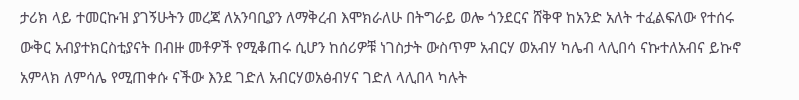ታሪክ ላይ ተመርኩዝ ያገኝሁትን መረጃ ለአንባቢያን ለማቅረብ እሞክራለሁ በትግራይ ወሎ ጎንደርና ሸቅዋ ከአንድ አለት ተፈልፍለው የተሰሩ ውቅር አብያተክርስቲያናት በብዙ መቶዎች የሚቆጠሩ ሲሆን ከሰሪዎቹ ነገስታት ውስጥም አብርሃ ወአብሃ ካሌብ ላሊበሳ ናኩተለአብና ይኩኖ አምላክ ለምሳሌ የሚጠቀሱ ናችው እንደ ገድለ አብርሃወአፅብሃና ገድለ ላሊበላ ካሉት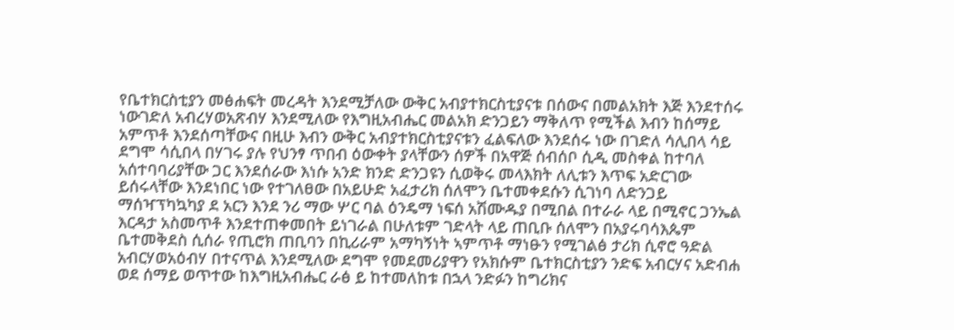የቤተክርስቲያን መፅሐፍት መረዳት እንደሚቻለው ውቅር አብያተክርስቲያናቱ በሰውና በመልአክት እጅ እንደተሰሩ ነውገድለ አብረሃወአጽብሃ እንደሚለው የእግዚአብሔር መልአክ ድንጋይን ማቅለጥ የሚችል እብን ከሰማይ አምጥቶ እንደሰጣቸውና በዚሁ እብን ውቅር አብያተክርስቲያናቱን ፈልፍለው እንደሰሩ ነው በገድለ ሳሊበላ ሳይ ደግሞ ሳሲበላ በሃገሩ ያሉ የህንፃ ጥበብ ዕውቀት ያላቸውን ሰዎች በአዋጅ ሰብሰቦ ሲዲ መስቀል ከተባለ አሰተባባሪያቸው ጋር እንደሰራው እነሱ አንድ ክንድ ድንጋዩን ሲወቅሩ መላእክት ለሊቱን እጥፍ አድርገው ይሰሩላቸው እንደነበር ነው የተገለፀው በአይሁድ አፈታሪክ ሰለሞን ቤተመቀደሱን ሲገነባ ለድንጋይ ማሰዣፕካኳካያ ደ አርን እንደ ንሪ ማው ሦር ባል ዕንዴማ ነፍሰ አሽሙዱያ በሚበል በተራራ ላይ በሚኖር ጋንኤል እርዳታ አስመጥቶ እንደተጠቀመበት ይነገራል በሁለቱም ገድላት ላይ ጠቢቡ ሰለሞን በአያሩባሳእጴም ቤተመቅደስ ሲሰራ የጢሮክ ጠቢባን በኪሪራም አማካኝነት ኣምጥቶ ማነፁን የሚገልፅ ታሪክ ሲኖሮ ዓድል አብርሃወአዕብሃ በተናጥል እንደሚለው ደግሞ የመደመሪያዋን የአክሱም ቤተክርስቲያን ንድፍ አብርሃና አድብሐ ወደ ሰማይ ወጥተው ከእግዚአብሔር ራፅ ይ ከተመለከቱ በኋላ ንድፉን ከግሪክና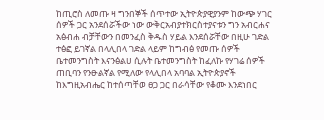ከጢሮስ ለመጡ ዛ ግንበኞች ሰጥተው ኢትዮጵያዊያንም ከውጭ ሃገር ሰዎች ጋር አንደሰሯችው ነው ውቅርአብያተክርስተያናቱን ግን አብርሐና አፅብሐ ብቻቸውን በመንፈስ ቅዱስ ሃይል እንደሰሯቸው በዚሁ ገድል ተፅፎ ይገኛል በላሊበላ ገድል ላይም ከግብፅ የመጡ ሰዎች ቤተመንግስት እናንፅልሀ ሲሉት ቤተመንግስት ከፈለኩ የሃገሬ ሰዎች ጠቢባን የንፁልኛል የሚለው የላሊበላ አባባል ኢትዮጵያኖች ከእግዚአብሔር ከተሰጣቸወ ፀጋ ጋር በራሳቸው የቆሙ እንደነበር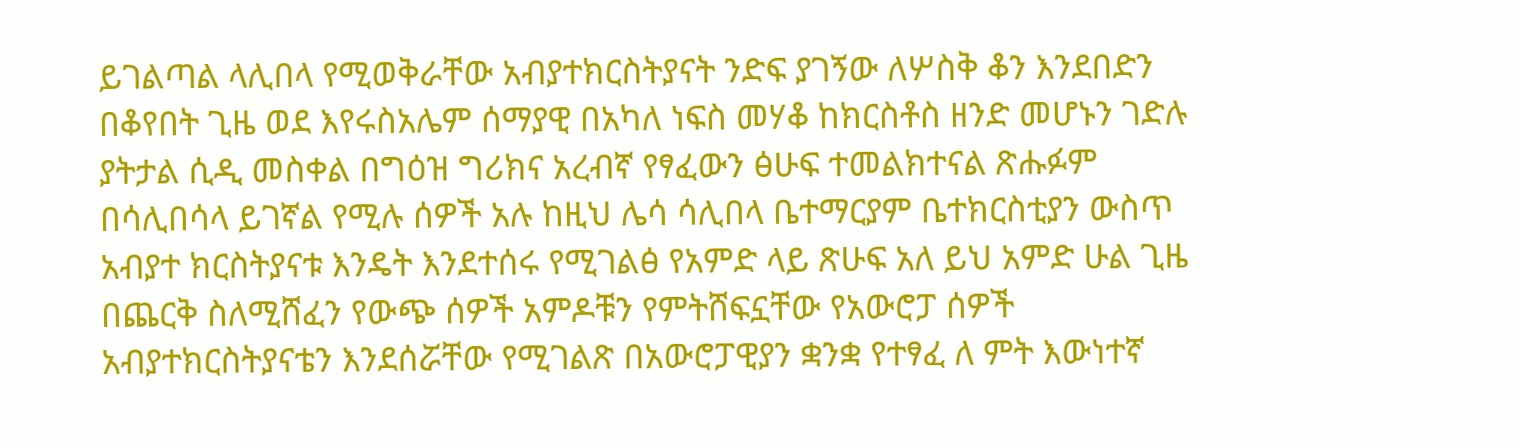ይገልጣል ላሊበላ የሚወቅራቸው አብያተክርስትያናት ንድፍ ያገኝው ለሦስቅ ቆን እንደበድን በቆየበት ጊዜ ወደ እየሩስአሌም ሰማያዊ በአካለ ነፍስ መሃቆ ከክርስቶስ ዘንድ መሆኑን ገድሉ ያትታል ሲዲ መስቀል በግዕዝ ግሪክና አረብኛ የፃፈውን ፅሁፍ ተመልክተናል ጽሑፉም በሳሊበሳላ ይገኛል የሚሉ ሰዎች አሉ ከዚህ ሌሳ ሳሊበላ ቤተማርያም ቤተክርስቲያን ውስጥ አብያተ ክርስትያናቱ እንዴት እንደተሰሩ የሚገልፅ የአምድ ላይ ጽሁፍ አለ ይህ አምድ ሁል ጊዜ በጨርቅ ስለሚሸፈን የውጭ ሰዎች አምዶቹን የምትሸፍኗቸው የአውሮፓ ሰዎች አብያተክርስትያናቴን እንደሰሯቸው የሚገልጽ በአውሮፓዊያን ቋንቋ የተፃፈ ለ ምት እውነተኛ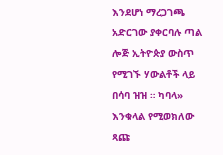እንደሆነ ማረጋገጫ አድርገው ያቀርባሉ ጣል ሎጅ ኢትዮጵያ ውስጥ የሚገኙ ሃውልቶች ላይ በሳባ ዝዝ ። ካባላ» እንቁላል የሚወክለው ጻጩ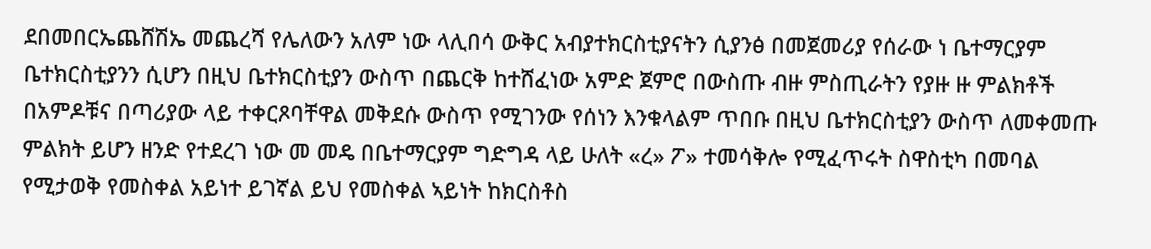ደበመበርኤጨሸሽኤ መጨረሻ የሌለውን አለም ነው ላሊበሳ ውቅር አብያተክርስቲያናትን ሲያንፅ በመጀመሪያ የሰራው ነ ቤተማርያም ቤተክርስቲያንን ሲሆን በዚህ ቤተክርስቲያን ውስጥ በጨርቅ ከተሸፈነው አምድ ጀምሮ በውስጡ ብዙ ምስጢራትን የያዙ ዙ ምልክቶች በአምዶቹና በጣሪያው ላይ ተቀርጾባቸዋል መቅደሱ ውስጥ የሚገንው የሰነን እንቁላልም ጥበቡ በዚህ ቤተክርስቲያን ውስጥ ለመቀመጡ ምልክት ይሆን ዘንድ የተደረገ ነው መ መዴ በቤተማርያም ግድግዳ ላይ ሁለት «ረ» ፖ» ተመሳቅሎ የሚፈጥሩት ስዋስቲካ በመባል የሚታወቅ የመስቀል አይነተ ይገኛል ይህ የመስቀል ኣይነት ከክርስቶስ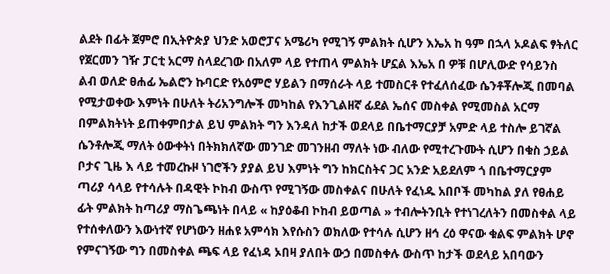ልደት በፊት ጀምሮ በኢትዮጵያ ህንድ አወሮፓና አሜሪካ የሚገኝ ምልክት ሲሆን እኤአ ከ ዓም በኋላ ኦዶልፍ ፃትለር የጀርመን ገዥ ፓርቲ አርማ ስላደረገው በአለም ላይ የተጠላ ምልክት ሆኗል እኤአ በ ዎቹ በሆሊውድ የሳይንስ ልብ ወለድ ፀሐፊ ኤልሮን ኩባርድ የአዕምሮ ሃይልን በማሰራት ላይ ተመስርቶ የተፈለሰፈው ሴንቶቾሎጂ በመባል የሚታወቀው እምነት በሁለት ትሪአንግሎች መካከል የእንጊልዘኛ ፊደል ኤሰና መስቀል የሚመስል አርማ በምልክትነት ይጠቀምበታል ይህ ምልክት ግን እንዳለ ከታች ወደላይ በቤተማርያቻ አምድ ላይ ተስሎ ይገኛል ሴንቶሎጂ ማለት ዕውቀትነ በትክክለኛው መንገድ መገንዘብ ማለት ነው ብለው የሚተረጉሙት ሲሆን በቁስ ኃይል ቦታና ጊዜ እ ላይ ተመረኩዞ ነገሮችን ያያል ይህ እምነት ግን ከክርስትና ጋር አንድ አይደለም ጎ በቤተማርያም ጣሪያ ሳላይ የተሳሉት በዳዊት ኮከብ ውስጥ የሚገኝው መስቀልና በሁለት የፈነዱ አበቦች መካከል ያለ የፀሐይ ፊት ምልክት ከጣሪያ ማስጌጫነት በላይ « ከያዕቆብ ኮከብ ይወጣል » ተብሎትንቢት የተነገረለትን በመስቀል ላይ የተሰቀለውን እውነተኛ የሆነውን ዘሐዩ አምሳክ እየሱስን ወክለው የተሳሉ ሲሆን ዘኅ ረዕ ዋናው ቁልፍ ምልክት ሆኖ የምናገኝው ግን በመስቀል ጫፍ ላይ የፈነዳ ኦበዛ ያለበት ውኃ በመስቀሉ ውስጥ ከታች ወደላይ አበባውን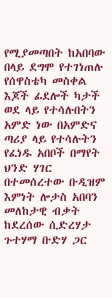የሚያመጣበት ከአበባው በላይ ደግሞ የተገነጠሉ የሰዋስቴካ መስቀል እጆች ፊደሎች ካታች ወደ ላይ የተሳሉበትን አምድ ነው በአምድና ጣሪያ ላይ የተሳሉትን የፈነዱ አበቦች በማየት ህንድ ሃገር በተመሰረተው ቡዲዝም እምነት ሎታስ አበባን መለከታዊ ብቃት ከደረሰው ሲድረሃታ ጉተሃማ ቡድሃ ጋር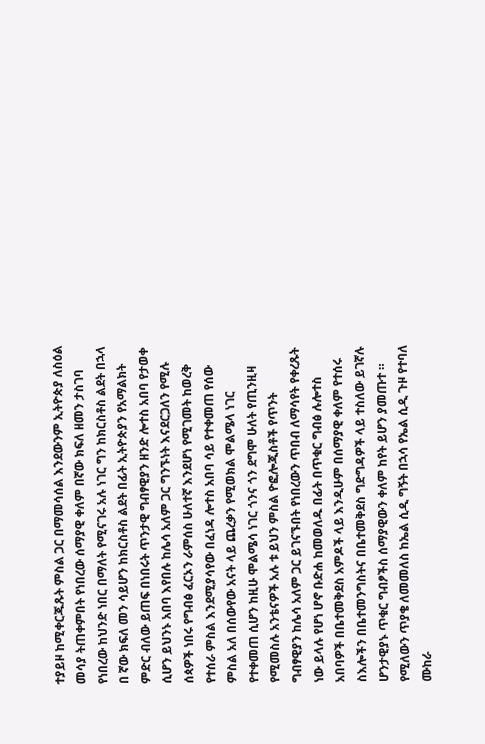ተያይዞ ከሚቀርጁጹት ምስል ጋር በማመሳሰል እንደውንም ኢትዮጵያ ለስዕል መሳያ ትጠቀምበት የነበረው ሰማያዊ ቀለም በኛው ክፍለ ዘመን ታስገባ የነበረው ከህንድ ነበር በማለት የሚናገሩ አሉ ነገር ግን ከክርስቶስ ልደት በኋላ በ ኛው ክፍለ መን ሳይሆን ከክርስቶስ ልደት በፊት ኢትዮጵያን የአማልክት ምድር ብለው ይጠፍ በነበሩት ጥንታዊ ግብፃዊያን ዘንድ ሎተስ አበባ የታወቀ ሲሆን ይህንኑ አበባ እየበሉ ከሌሳ አለም ጋር ግንኙነት እናደርጋለን የሚሉ ሰጳዎች ነበሩ የግብፅ ፈርኦን ራምሰስ ሁለተኛ እንደሆነ የሚገመት ከወረቅ የተሰራ ምስል እንደሚያሳየው በፈነዳ ሎተስ አበባ ሳይ የተቀመጠ የሰው ምስል አለ በሰውየው አናት ላይ ጨረቃን የሚወክል ሞልሜላ ነገር የተቀመጠ ሲሆን ከዚሁ ሞልሜሳ ነገር ጎንና ጎን ደግሞ ሁለት የጢንዚዛ የሚመስሉ አንቴናዎች አሉ ቱ ይህን ምስል ዮፎሎጂስቶች የጥንት ግብፃዊያን ከሌሳ አለም ጋር ይገናኙበት የነበረውን ጥበብ ለማሳየት የቀረጹት ነው ይላሉ የሆነ ሆኖ ቡድሐ ከመወለዱ በፊት በጥቁር ግብፅ ሉሎተስ አበባዎች በቤተመቅደስ አምዶች ላይ እንዲሁም በሰማያዊ ቀለም የተሰሩ ስእሎችን በቤተመንግስትና በቤተመቅደስ ግድግዳዎች ላይ ተስለው ይገኛሉ ሆንታዊያኑ ጥቁር ግብፆችስ ሰማያዊውን ቀለም ከየት ይሆን ያመጡተ ። የሚለውን ጥያቄ ለመመለስ ከኤል ሲዲ ግኝት በኋሳ የኤል ሲዲ ጉዞ የተባለ ሙከራ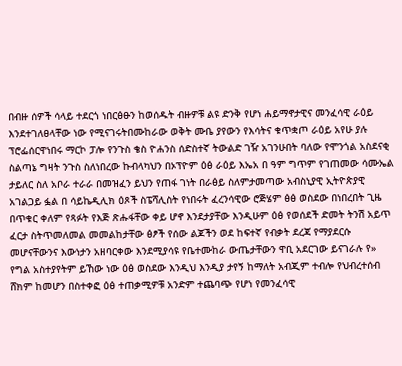በብዙ ሰዎች ሳላይ ተደርጎ ነበርፅፁን ከወሰዱት ብዙዎቹ ልዩ ድንቅ የሆነ ሐይማኖታዊና መንፈሳዊ ራዕይ እንደተገለፀላቸው ነው የሚናገሩትበሙከራው ወቅት ሙቤ ያየውን የእሳትና ቁጥቋጦ ራዕይ አየሁ ያሉ ፕሮፌሰርዋነበሩ ማርኮ ፓሎ የንጉስ ቄስ ዮሐንስ ሰድስተኛ ትውልድ ገዥ አገንሁበት ባለው የሞንጎል አስደናቂ ስልጣኔ ግዛት ንጉስ ስለነበረው ኩብላካህን በኦፕዮም ዕፅ ራዕይ እኤአ በ ዓም ግጥም የገጠመው ሳሙኤል ታይለር ስለ አቦራ ተራራ በመዝፈን ይህን የጠፋ ገነት በራፅይ ስለምታመጣው አብስኒያዊ ኢትዮጵያዊ አገልጋይ ፏል በ ሳይኬዲሊክ ዕጾች ስፔሻሊስት የነበሩት ፈረንሳዊው ሮጅሄም ፅፅ ወስደው በነበረበት ጊዜ በጥቁር ቀለም የጻፉት የእጅ ጽሑፋቸው ቀይ ሆኖ እንደታያቸው እንዲሁም ዕፅ የወሰደች ድመት ትንሽ አይጥ ፈርታ ስትጥመለመል መመልከታቸው ፅፆች የሰው ልጆችን ወደ ከፍተኛ የብቃት ደረጃ የማያደርሱ መሆናቸውንና እውነታን አዘባርቀው እንደሚያሳዩ የቤተሙከራ ውጤታቸውን ዋቢ አደርገው ይናገራሉ የ» የግል አስተያየትም ይኸው ነው ዕፅ ወስደው እንዲህ እንዲያ ታየኝ ከማለት አብጂም ተብሎ የህብረተሰብ ሸክም ከመሆን በስተቀፎ ዕፅ ተጠቃሚዎቹ አንድም ተጨባጭ የሆነ የመንፈሳዊ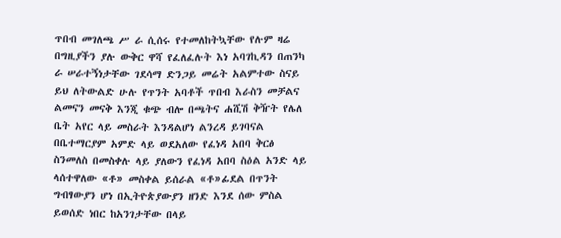ጥበብ መገለጫ ሥ ራ ሲሰሩ የተመለከትኳቸው የሉም ዛሬ በግዚያችን ያሉ ውቅር ዋሻ የፈለፈሉት እነ አባገኪዳን በጠንካ ራ ሠራተኝነታቸው ገደሳማ ድንጋይ መሬት አልምተው ስናይ ይህ ለትውልድ ሁሉ የጥንት አባቶች ጥበብ እራስን መቻልና ልመናን መናቅ እንጂ ቁጭ ብሎ በጫትና ሐሺሽ ቅዥት የሌለ ቤት አየር ላይ መስራት እንዳልሆነ ልንረዳ ይገባናል በቤተማርያም አምድ ላይ ወደአለው የፈነዳ አበባ ቅርፅ ስንመለስ በመስቀሉ ላይ ያለውን የፈነዳ አበባ ስዕል አንድ ላይ ላሰተዋለው «ቶ» መስቀል ይሰራል «ቶ»ፊደል በጥንት ግብፃውያን ሆነ በኢትዮጵያውያን ዘንድ እንደ ሰው ምስል ይወሰድ ነበር ከአንገታቸው በላይ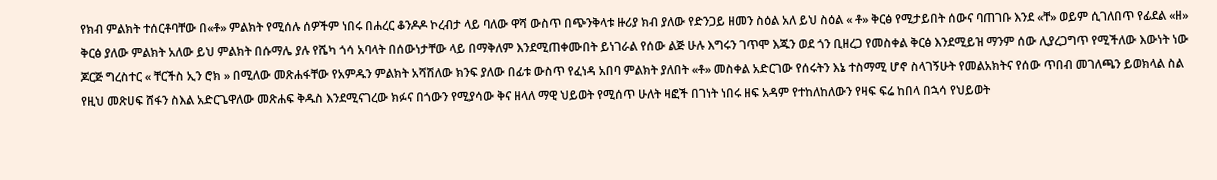የክብ ምልክት ተሰርቶባቸው በ«ቶ» ምልክት የሚሰሉ ሰዎችም ነበሩ በሐረር ቆንዶዶ ኮረብታ ላይ ባለው ዋሻ ውስጥ በጭንቅላቱ ዙሪያ ክብ ያለው የድንጋይ ዘመን ስዕል አለ ይህ ስዕል « ቶ» ቅርፅ የሚታይበት ሰውና ባጠገቡ እንደ «ቸ» ወይም ሲገለበጥ የፊደል «ዘ» ቅርፅ ያለው ምልክት አለው ይህ ምልክት በሱማሌ ያሉ የሼካ ጎሳ አባላት በሰውነታቸው ላይ በማቅለም እንደሚጠቀሙበት ይነገራል የሰው ልጅ ሁሉ እግሩን ገጥሞ እጁን ወደ ጎን ቢዘረጋ የመስቀል ቅርፅ እንደሚይዝ ማንም ሰው ሊያረጋግጥ የሚችለው እውነት ነው ጆርጅ ግረስተር « ቸርችስ ኢን ሮክ » በሚለው መጽሐፋቸው የአምዱን ምልክት አሻሽለው ክንፍ ያለው በፊቱ ውስጥ የፈነዳ አበባ ምልክት ያለበት «ቶ» መስቀል አድርገው የሰሩትን እኔ ተስማሚ ሆኖ ስላገኝሁት የመልአክትና የሰው ጥበብ መገለጫን ይወክላል ስል የዚህ መጽሀፍ ሸፋን ስእል አድርጌዋለው መጽሐፍ ቅዱስ እንደሚናገረው ክፉና በጎውን የሚያሳው ቅና ዘላለ ማዊ ህይወት የሚሰጥ ሁለት ዛፎች በገነት ነበሩ ዘፍ አዳም የተከለከለውን የዛፍ ፍሬ ከበላ በኋሳ የህይወት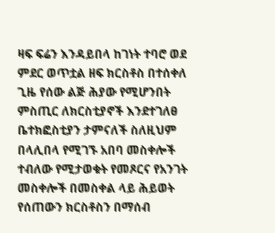ዛፍ ፍሬን እንዳይበላ ከገነት ተባሮ ወደ ምደር ወጥቷል ዘፍ ክርስቶስ በተሰቀለ ጊዜ የሰው ልጅ ሕያው የሚሆንበት ምስጢር ለክርስቲያኖች እንደተገለፀ ቤተክፎስቲያን ታምናለች ስለዚህም በላሊበላ የሚገኙ አበባ መስቀሎች ተብለው የሚታወቁት የመጾርና የአንገት መስቀሎች በመስቀል ላይ ሕይወት የሰጠውን ክርስቶስን በማሰብ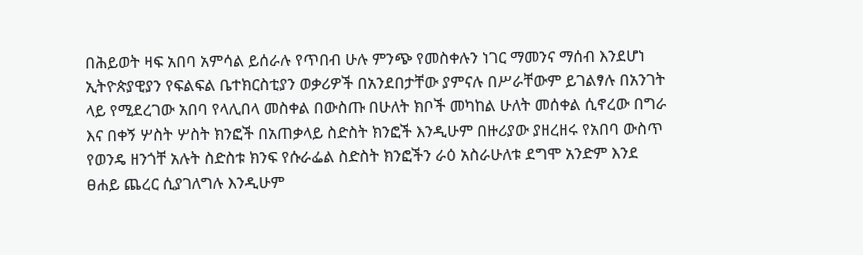በሕይወት ዛፍ አበባ አምሳል ይሰራሉ የጥበብ ሁሉ ምንጭ የመስቀሉን ነገር ማመንና ማሰብ እንደሆነ ኢትዮጵያዊያን የፍልፍል ቤተክርስቲያን ወቃሪዎች በአንደበታቸው ያምናሉ በሥራቸውም ይገልፃሉ በአንገት ላይ የሚደረገው አበባ የላሊበላ መስቀል በውስጡ በሁለት ክቦች መካከል ሁለት መሰቀል ሲኖረው በግራ እና በቀኝ ሦስት ሦስት ክንፎች በአጠቃላይ ስድስት ክንፎች እንዲሁም በዙሪያው ያዘረዘሩ የአበባ ውስጥ የወንዴ ዘንጎቸ አሉት ስድስቱ ክንፍ የሱራፌል ስድስት ክንፎችን ራዕ አስራሁለቱ ደግሞ አንድም እንደ ፀሐይ ጨረር ሲያገለግሉ እንዲሁም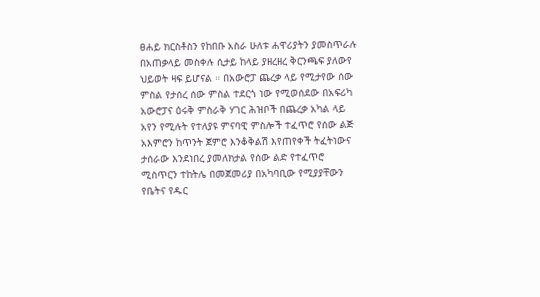ፀሐይ ክርስቶስን የከበቡ አስራ ሁለቱ ሐዋሪያትን ያመስጥራሉ በአጠቃላይ መስቀሉ ሲታይ ከላይ ያዘረዘረ ቅርንጫፍ ያለውየ ህይወት ዛፍ ይሆናል ። በአውሮፓ ጨረቃ ላይ የሚታየው ሰው ምስል የታሰረ ሰው ምስል ተደርጎ ነው የሚወሰደው በአፍሪካ አውሮፓና ዕሩቅ ምስራቅ ሃገር ሕዝቦች በጨረቃ አካል ላይ አየን የሚሉት የተለያዩ ምናባዊ ምስሎች ተፈጥሮ የሰው ልጅ አእምሮን ከጥንት ጀምሮ እንቆቅልሽ እየጠየቀች ትፈትነውና ታሰራው እንደነበረ ያመለክታል የሰው ልድ የተፈጥሮ ሚስጥርን ተከትሌ በመጀመሪያ በአካባቢው የሚያያቸውን የቤትና የዱር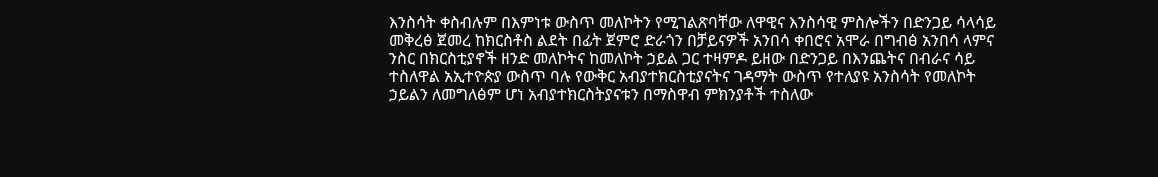እንስሳት ቀስብሉም በእምነቱ ውስጥ መለኮትን የሚገልጽባቸው ለዋዊና እንስሳዊ ምስሎችን በድንጋይ ሳላሳይ መቅረፅ ጀመረ ከክርስቶስ ልደት በፊት ጀምሮ ድራጎን በቻይናዎች አንበሳ ቀበሮና አሞራ በግብፅ አንበሳ ላምና ንስር በክርስቲያኖች ዘንድ መለኮትና ከመለኮት ኃይል ጋር ተዛምዶ ይዘው በድንጋይ በእንጨትና በብራና ሳይ ተስለዋል አኢተዮጵያ ውስጥ ባሉ የውቅር አብያተክርስቲያናትና ገዳማት ውስጥ የተለያዩ አንስሳት የመለኮት ኃይልን ለመግለፅም ሆነ አብያተክርስትያናቱን በማስዋብ ምክንያቶች ተስለው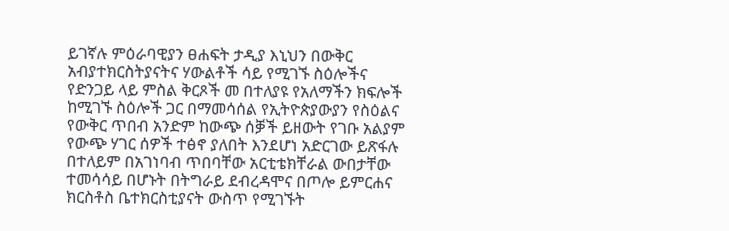ይገኛሉ ምዕራባዊያን ፀሐፍት ታዲያ እኒህን በውቅር አብያተክርስትያናትና ሃውልቶች ሳይ የሚገኙ ስዕሎችና የድንጋይ ላይ ምስል ቅርጾች መ በተለያዩ የአለማችን ክፍሎች ከሚገኙ ስዕሎች ጋር በማመሳሰል የኢትዮጵያውያን የስዕልና የውቅር ጥበብ አንድም ከውጭ ሰቓች ይዘውት የገቡ አልያም የውጭ ሃገር ሰዎች ተፅኖ ያለበት እንደሆነ አድርገው ይጽፋሉ በተለይም በአገነባብ ጥበባቸው አርቲቴክቸራል ውበታቸው ተመሳሳይ በሆኑት በትግራይ ደብረዳሞና በጦሎ ይምርሐና ክርስቶስ ቤተክርስቲያናት ውስጥ የሚገኙት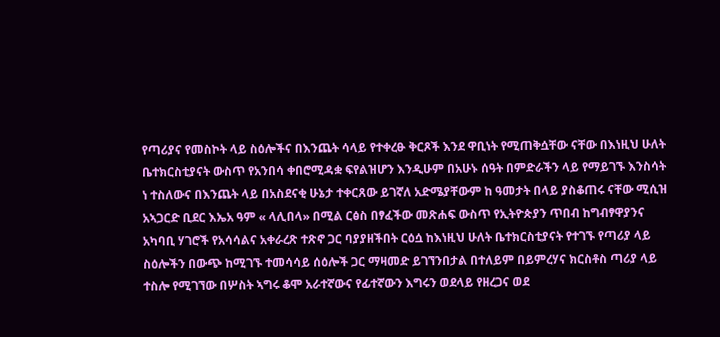የጣሪያና የመስኮት ላይ ስዕሎችና በእንጨት ሳላይ የተቀረፁ ቅርጾች እንደ ዋቢነት የሚጠቅሷቸው ናቸው በእነዚህ ሁለት ቤተክርስቲያናት ውስጥ የአንበሳ ቀበሮሚዳቋ ፍየልዝሆን እንዲሁም በአሁኑ ሰዓት በምድራችን ላይ የማይገኙ እንስሳት ነ ተስለውና በእንጨት ላይ በአስደናቂ ሁኔታ ተቀርጸው ይገኛለ አድሜያቸውም ከ ዓመታት በላይ ያስቆጠሩ ናቸው ሚሲዝ አኣጋርድ ቢደር እኤአ ዓም « ላሊበላ» በሚል ርፅስ በፃፈችው መጽሐፍ ውስጥ የኢትዮጵያን ጥበብ ከግብፃዋያንና አካባቢ ሃገሮች የአሳሳልና አቀራረጽ ተጽኖ ጋር ባያያዘችበት ርዕሷ ከእነዚህ ሁለት ቤተክርስቲያናት የተገኙ የጣሪያ ላይ ስዕሎችን በውጭ ከሚገኙ ተመሳሳይ ሰዕሎች ጋር ማዛመድ ይገኘንበታል በተለይም በይምረሃና ክርስቶስ ጣሪያ ላይ ተስሎ የሚገኘው በሦስት ኣግሩ ቆሞ አራተኛውና የፊተኛውን እግሩን ወደላይ የዘረጋና ወደ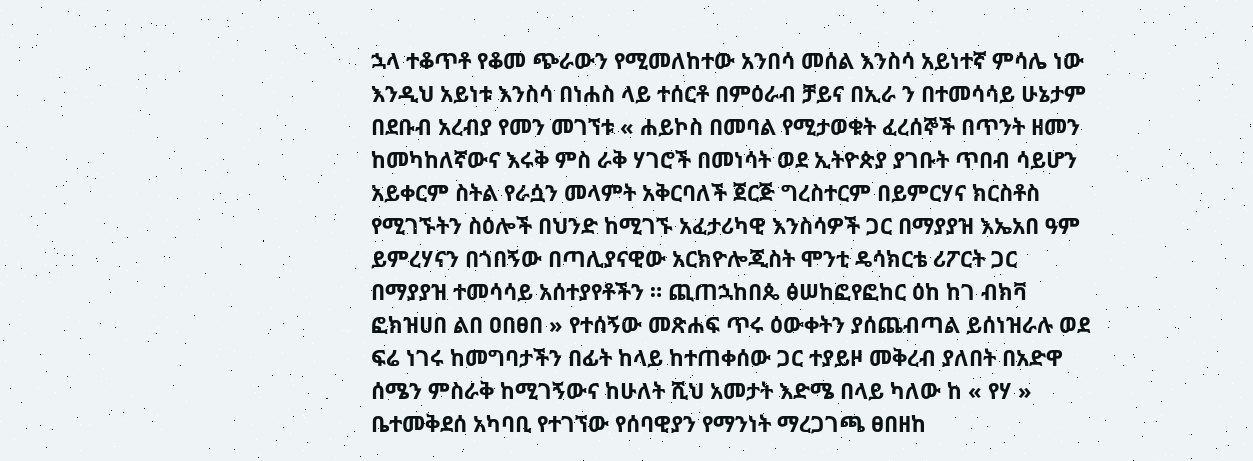ኋላ ተቆጥቶ የቆመ ጭራውን የሚመለከተው አንበሳ መሰል እንስሳ አይነተኛ ምሳሌ ነው እንዲህ አይነቱ እንስሳ በነሐስ ላይ ተሰርቶ በምዕራብ ቻይና በኢራ ን በተመሳሳይ ሁኔታም በደቡብ አረብያ የመን መገኘቱ « ሐይኮስ በመባል የሚታወቁት ፈረሰኞች በጥንት ዘመን ከመካከለኛውና እሩቅ ምስ ራቅ ሃገሮች በመነሳት ወደ ኢትዮጵያ ያገቡት ጥበብ ሳይሆን አይቀርም ስትል የራሷን መላምት አቅርባለች ጀርጅ ግረስተርም በይምርሃና ክርስቶስ የሚገኙትን ስዕሎች በህንድ ከሚገኙ አፈታሪካዊ እንስሳዎች ጋር በማያያዝ እኤአበ ዓም ይምረሃናን በጎበኝው በጣሊያናዊው አርክዮሎጂስት ሞንቲ ዴሳክርቴ ሪፖርት ጋር በማያያዝ ተመሳሳይ አሰተያየቶችን ። ጪጠኋከበጴ ፅሠከፎየፎከር ዕከ ከገ ብክቫ ፎክዝሀበ ልበ ዐበፀበ » የተሰኝው መጽሐፍ ጥሩ ዕውቀትን ያሰጨብጣል ይሰነዝራሉ ወደ ፍሬ ነገሩ ከመግባታችን በፊት ከላይ ከተጠቀሰው ጋር ተያይዞ መቅረብ ያለበት በአድዋ ሰሜን ምስራቅ ከሚገኝውና ከሁለት ሺህ አመታት እድሜ በላይ ካለው ከ « የሃ » ቤተመቅደሰ አካባቢ የተገኘው የሰባዊያን የማንነት ማረጋገጫ ፀበዘከ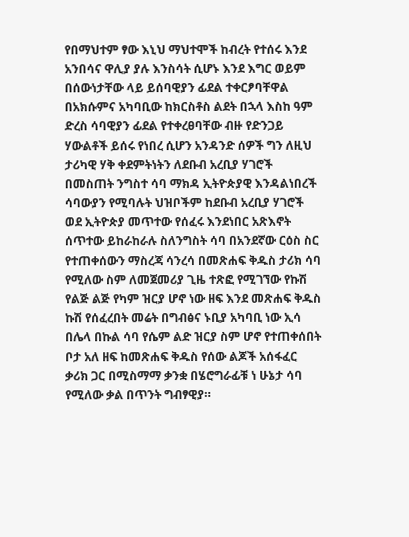የበማህተም ፃው እኒህ ማህተሞች ከብረት የተሰሩ እንደ አንበሳና ዋሊያ ያሉ እንስሳት ሲሆኑ እንደ እግር ወይም በሰውነታቸው ላይ ይሰባዊያን ፊደል ተቀርፆባቸዋል በአክሱምና አካባቢው ከክርስቶስ ልደት በኋላ እስከ ዓም ድረስ ሳባዊያን ፊደል የተቀረፀባቸው ብዙ የድንጋይ ሃውልቶች ይሰሩ የነበረ ሲሆን አንዳንድ ሰዎች ግን ለዚህ ታሪካዊ ሃቅ ቀደምትነትን ለደቡብ አረቢያ ሃገሮች በመስጠት ንግስተ ሳባ ማክዳ ኢትዮጵያዊ እንዳልነበረች ሳባውያን የሚባሉት ህዝቦችም ከደቡብ አረቢያ ሃገሮች ወደ ኢትዮጵያ መጥተው የሰፈሩ እንደነበር አጽእኖት ሰጥተው ይከራከራሉ ስለንግስት ሳባ በአንደኛው ርዕስ ስር የተጠቀሰውን ማስረጃ ሳንረሳ በመጽሐፍ ቅዱስ ታሪክ ሳባ የሚለው ስም ለመጀመሪያ ጊዜ ተጽፎ የሚገኘው የኩሽ የልጅ ልጅ የካም ዝርያ ሆኖ ነው ዘፍ እንደ መጽሐፍ ቅዱስ ኩሽ የሰፈረበት መሬት በግብፅና ኑቢያ አካባቢ ነው ኢሳ በሌላ በኩል ሳባ የሴም ልድ ዝርያ ስም ሆኖ የተጠቀሰበት ቦታ አለ ዘፍ ከመጽሐፍ ቅዱስ የሰው ልጆች አሰፋፈር ቃሪክ ጋር በሚስማማ ቃንቋ በሄሮግራፊቹ ነ ሁኔታ ሳባ የሚለው ቃል በጥንት ግብፃዊያ።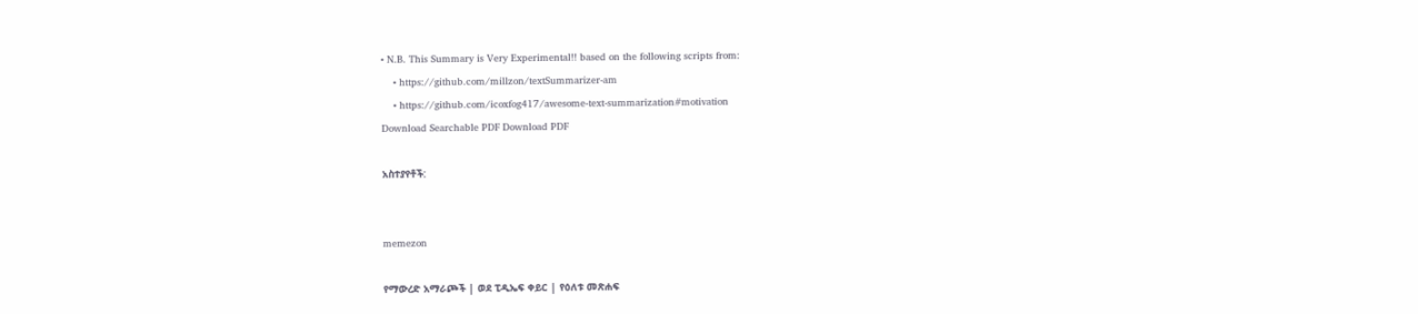• N.B. This Summary is Very Experimental!! based on the following scripts from:
    • https://github.com/millzon/textSummarizer-am
    • https://github.com/icoxfog417/awesome-text-summarization#motivation
Download Searchable PDF Download PDF

አስተያየቶች:


memezon

የማውረድ አማራጮች | ወደ ፒዲኤፍ ቀይር | የዕለቱ መጽሐፍ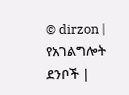© dirzon | የአገልግሎት ደንቦች |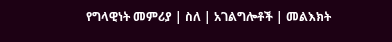የግላዊነት መምሪያ | ስለ | አገልግሎቶች | መልእክት